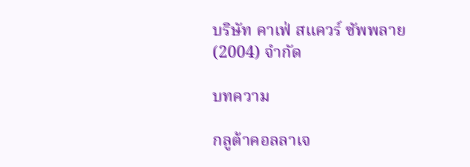บริษัท คาเฟ่ สแควร์ ซัพพลาย(2004) จำกัด

บทความ

กลูต้าคอลลาเจ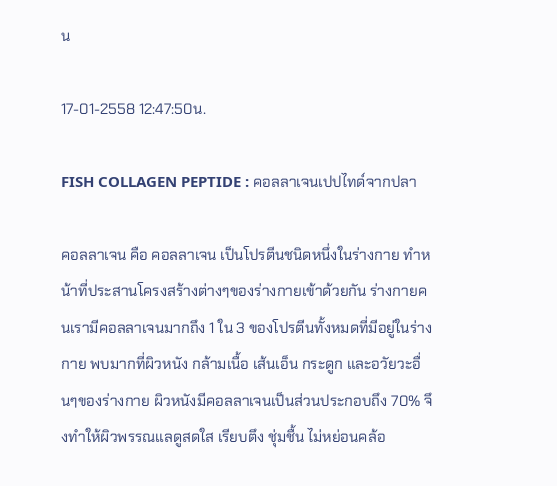น

17-01-2558 12:47:50น.

FISH COLLAGEN PEPTIDE : คอลลาเจนเปปไทด์จากปลา

คอลลาเจน คือ คอลลาเจน เป็นโปรตีนชนิดหนึ่งในร่างกาย ทำหน้าที่ประสานโครงสร้างต่างๆของร่างกายเข้าด้วยกัน ร่างกายคนเรามีคอลลาเจนมากถึง 1 ใน 3 ของโปรตีนทั้งหมดที่มีอยู่ในร่างกาย พบมากที่ผิวหนัง กล้ามเนื้อ เส้นเอ็น กระดูก และอวัยวะอื่นๆของร่างกาย ผิวหนังมีคอลลาเจนเป็นส่วนประกอบถึง 70% จึงทำให้ผิวพรรณแลดูสดใส เรียบตึง ชุ่มชื้น ไม่หย่อนคล้อ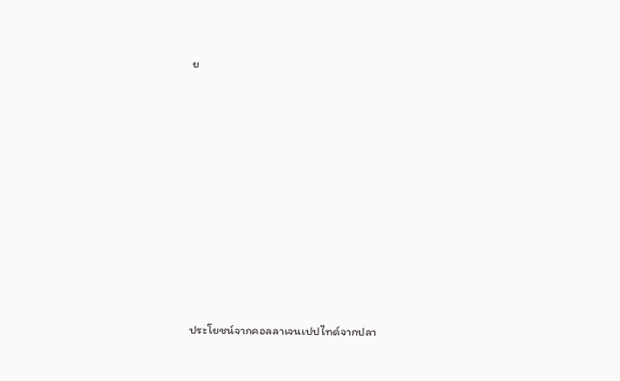ย


















ประโยชน์จากคอลลาเจนเปปไทด์จากปลา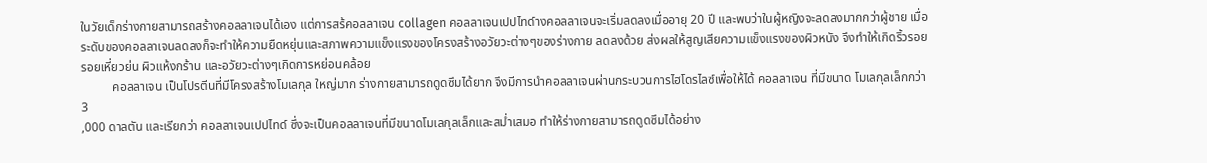ในวัยเด็กร่างกายสามารถสร้างคอลลาเจนได้เอง แต่การสร้คอลลาเจน collagen คอลลาเจนเปปไทด์างคอลลาเจนจะเริ่มลดลงเมื่ออายุ 20 ปี และพบว่าในผู้หญิงจะลดลงมากกว่าผู้ชาย เมื่อระดับของคอลลาเจนลดลงก็จะทำให้ความยืดหยุ่นและสภาพความแข็งแรงของโครงสร้างอวัยวะต่างๆของร่างกาย ลดลงด้วย ส่งผลให้สูญเสียความแข็งแรงของผิวหนัง จึงทำให้เกิดริ้วรอย รอยเหี่ยวย่น ผิวแห้งกร้าน และอวัยวะต่างๆเกิดการหย่อนคล้อย
          คอลลาเจน เป็นโปรตีนที่มีโครงสร้างโมเลกุล ใหญ่มาก ร่างกายสามารถดูดซึมได้ยาก จึงมีการนำคอลลาเจนผ่านกระบวนการไฮโดรไลซ์เพื่อให้ได้ คอลลาเจน ที่มีขนาด โมเลกุลเล็กกว่า 3
,000 ดาลตัน และเรียกว่า คอลลาเจนเปปไทด์ ซึ่งจะเป็นคอลลาเจนที่มีขนาดโมเลกุลเล็กและสม่ำเสมอ ทำให้ร่างกายสามารถดูดซึมได้อย่าง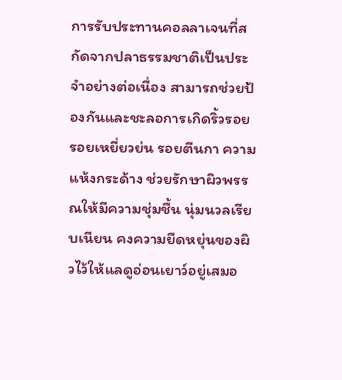การรับประทานคอลลาเจนที่สกัดจากปลาธรรมชาติเป็นประจำอย่างต่อเนื่อง สามารถช่วยป้องกันและชะลอการเกิดริ้วรอย รอยเหยี่ยวย่น รอยตีนกา ความแห้งกระด้าง ช่วยรักษาผิวพรรณให้มีความชุ่มชื้น นุ่มนวลเรียบเนียน คงความยืดหยุ่นของผิวไว้ให้แลดูอ่อนเยาว์อยู่เสมอ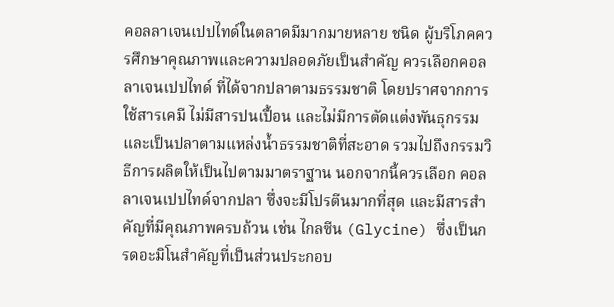คอลลาเจนเปปไทด์ในตลาดมีมากมายหลาย ชนิด ผู้บริโภคควรศึกษาคุณภาพและความปลอดภัยเป็นสำคัญ ควรเลือกคอลลาเจนเปปไทด์ ที่ได้จากปลาตามธรรมชาติ โดยปราศจากการใช้สารเคมี ไม่มีสารปนเปื้อน และไม่มีการตัดแต่งพันธุกรรม และเป็นปลาตามแหล่งน้ำธรรมชาติที่สะอาด รวมไปถึงกรรมวิธีการผลิตให้เป็นไปตามมาตราฐาน นอกจากนี้ควรเลือก คอลลาเจนเปปไทด์จากปลา ซึ่งจะมีโปรตีนมากที่สุด และมีสารสำคัญที่มีคุณภาพครบถ้วน เช่น ไกลซีน (Glycine) ซึ่งเป็นกรดอะมิโนสำคัญที่เป็นส่วนประกอบ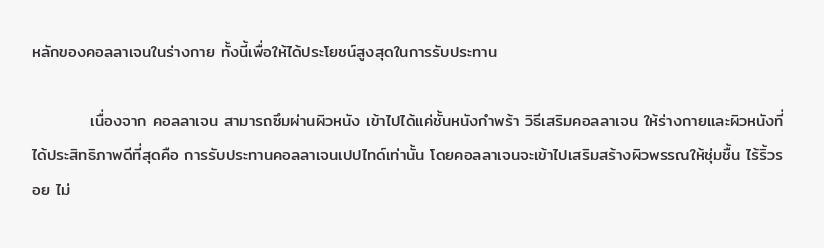หลักของคอลลาเจนในร่างกาย ทั้งนี้เพื่อให้ได้ประโยชน์สูงสุดในการรับประทาน

          เนื่องจาก คอลลาเจน สามารถซึมผ่านผิวหนัง เข้าไปได้แค่ชั้นหนังกำพร้า วิธีเสริมคอลลาเจน ให้ร่างกายและผิวหนังที่ได้ประสิทธิภาพดีที่สุดคือ การรับประทานคอลลาเจนเปปไทด์เท่านั้น โดยคอลลาเจนจะเข้าไปเสริมสร้างผิวพรรณให้ชุ่มชื้น ไร้ริ้วรอย ไม่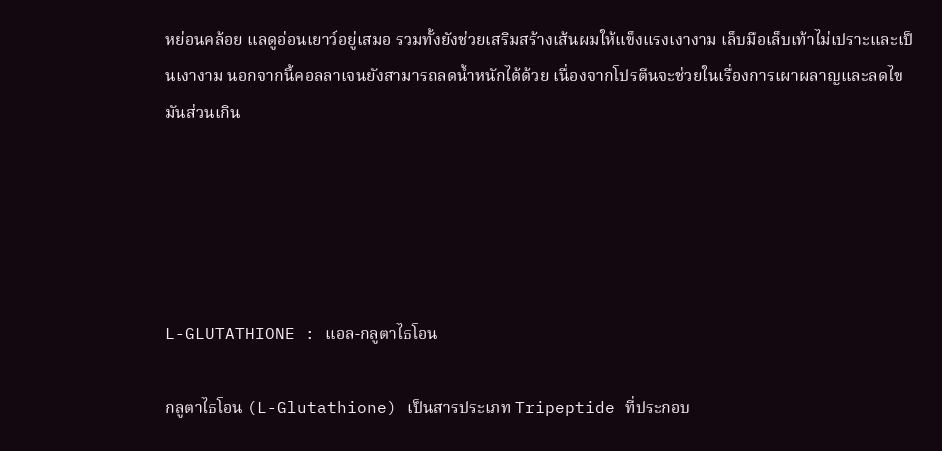หย่อนคล้อย แลดูอ่อนเยาว์อยู่เสมอ รวมทั้งยังช่วยเสริมสร้างเส้นผมให้แข็งแรงเงางาม เล็บมือเล็บเท้าไม่เปราะและเป็นเงางาม นอกจากนี้คอลลาเจนยังสามารถลดน้ำหนักได้ด้วย เนื่องจากโปรตีนจะช่วยในเรื่องการเผาผลาญและลดไขมันส่วนเกิน





L-GLUTATHIONE : แอล-กลูตาไธโอน

กลูตาไธโอน (L-Glutathione) เป็นสารประเภท Tripeptide ที่ประกอบ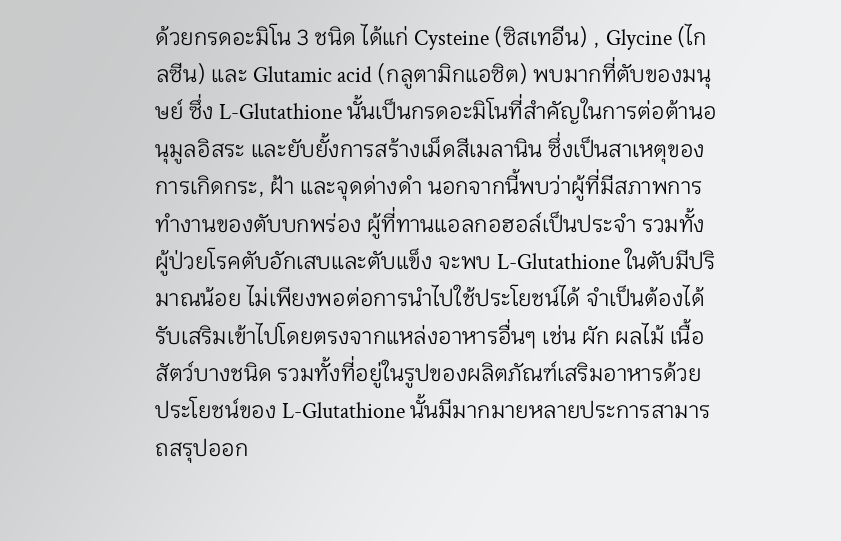ด้วยกรดอะมิโน 3 ชนิด ได้แก่ Cysteine (ซิสเทอีน) , Glycine (ไกลซีน) และ Glutamic acid (กลูตามิกแอซิต) พบมากที่ตับของมนุษย์ ซึ่ง L-Glutathione นั้นเป็นกรดอะมิโนที่สำคัญในการต่อต้านอนุมูลอิสระ และยับยั้งการสร้างเม็ดสีเมลานิน ซึ่งเป็นสาเหตุของการเกิดกระ, ฝ้า และจุดด่างดำ นอกจากนี้พบว่าผู้ที่มีสภาพการทำงานของตับบกพร่อง ผู้ที่ทานแอลกอฮอล์เป็นประจำ รวมทั้งผู้ป่วยโรคตับอักเสบและตับแข็ง จะพบ L-Glutathione ในตับมีปริมาณน้อย ไม่เพียงพอต่อการนำไปใช้ประโยชน์ได้ จำเป็นต้องได้รับเสริมเข้าไปโดยตรงจากแหล่งอาหารอื่นๆ เช่น ผัก ผลไม้ เนื้อสัตว์บางชนิด รวมทั้งที่อยู่ในรูปของผลิตภัณฑ์เสริมอาหารด้วย ประโยชน์ของ L-Glutathione นั้นมีมากมายหลายประการสามารถสรุปออก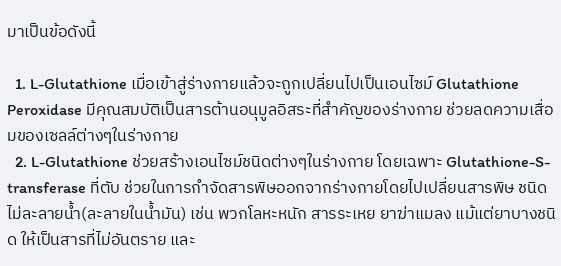มาเป็นข้อดังนี้

  1. L-Glutathione เมื่อเข้าสู่ร่างกายแล้วจะถูกเปลี่ยนไปเป็นเอนไซม์ Glutathione Peroxidase มีคุณสมบัติเป็นสารต้านอนุมูลอิสระที่สำคัญของร่างกาย ช่วยลดความเสื่อมของเซลล์ต่างๆในร่างกาย
  2. L-Glutathione ช่วยสร้างเอนไซม์ชนิดต่างๆในร่างกาย โดยเฉพาะ Glutathione-S-transferase ที่ตับ ช่วยในการกำจัดสารพิษออกจากร่างกายโดยไปเปลี่ยนสารพิษ ชนิดไม่ละลายน้ำ(ละลายในน้ำมัน) เช่น พวกโลหะหนัก สารระเหย ยาฆ่าแมลง แม้แต่ยาบางชนิด ให้เป็นสารที่ไม่อันตราย และ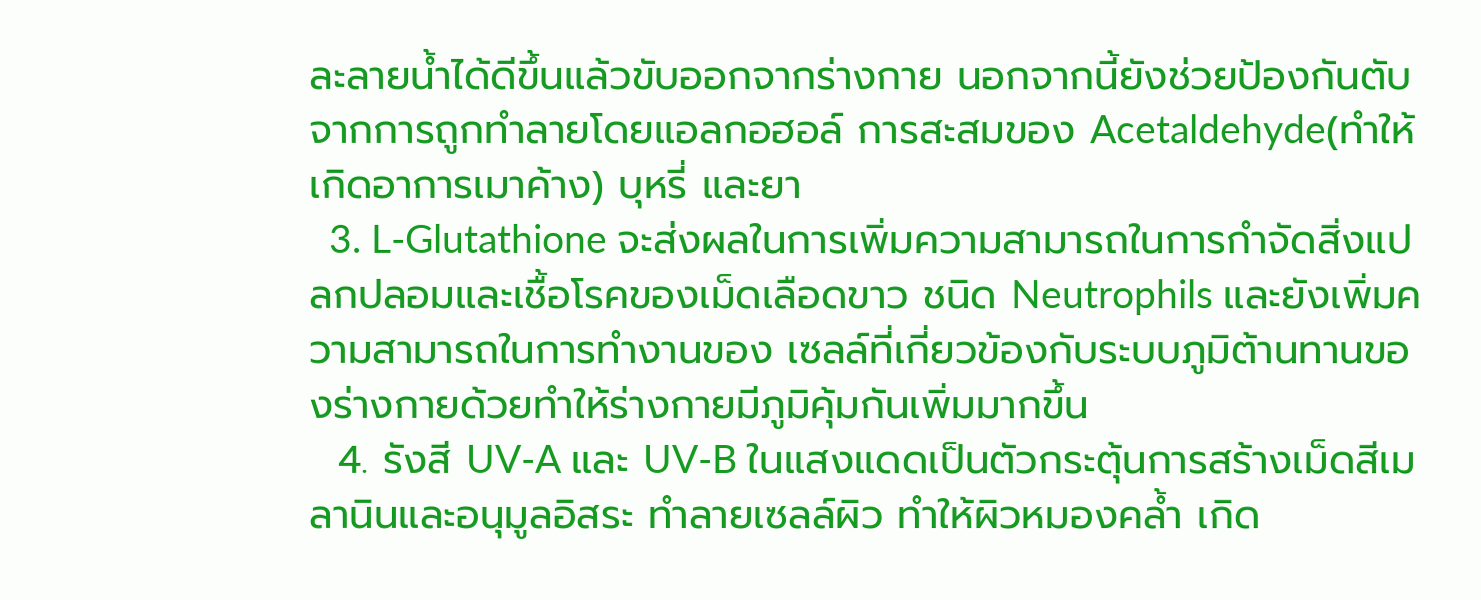ละลายน้ำได้ดีขึ้นแล้วขับออกจากร่างกาย นอกจากนี้ยังช่วยป้องกันตับจากการถูกทำลายโดยแอลกอฮอล์ การสะสมของ Acetaldehyde(ทำให้เกิดอาการเมาค้าง) บุหรี่ และยา
  3. L-Glutathione จะส่งผลในการเพิ่มความสามารถในการกำจัดสิ่งแปลกปลอมและเชื้อโรคของเม็ดเลือดขาว ชนิด Neutrophils และยังเพิ่มความสามารถในการทำงานของ เซลล์ที่เกี่ยวข้องกับระบบภูมิต้านทานของร่างกายด้วยทำให้ร่างกายมีภูมิคุ้มกันเพิ่มมากขึ้น
  4. รังสี UV-A และ UV-B ในแสงแดดเป็นตัวกระตุ้นการสร้างเม็ดสีเมลานินและอนุมูลอิสระ ทำลายเซลล์ผิว ทำให้ผิวหมองคล้ำ เกิด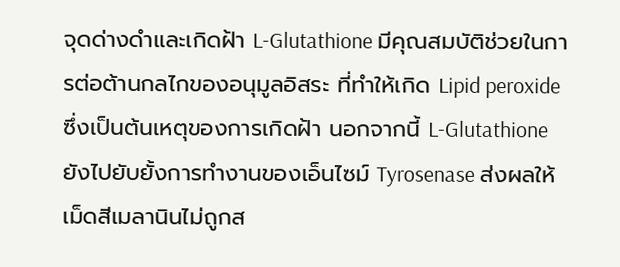จุดด่างดำและเกิดฝ้า L-Glutathione มีคุณสมบัติช่วยในการต่อต้านกลไกของอนุมูลอิสระ ที่ทำให้เกิด Lipid peroxide ซึ่งเป็นต้นเหตุของการเกิดฝ้า นอกจากนี้ L-Glutathione ยังไปยับยั้งการทำงานของเอ็นไซม์ Tyrosenase ส่งผลให้เม็ดสีเมลานินไม่ถูกส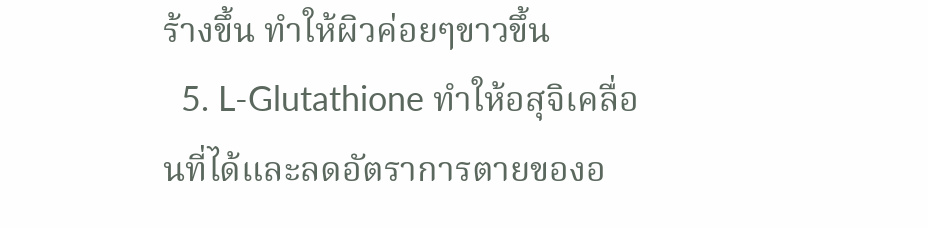ร้างขึ้น ทำให้ผิวค่อยๆขาวขึ้น
  5. L-Glutathione ทำให้อสุจิเคลื่อนที่ได้และลดอัตราการตายของอ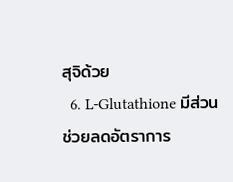สุจิด้วย
  6. L-Glutathione มีส่วนช่วยลดอัตราการ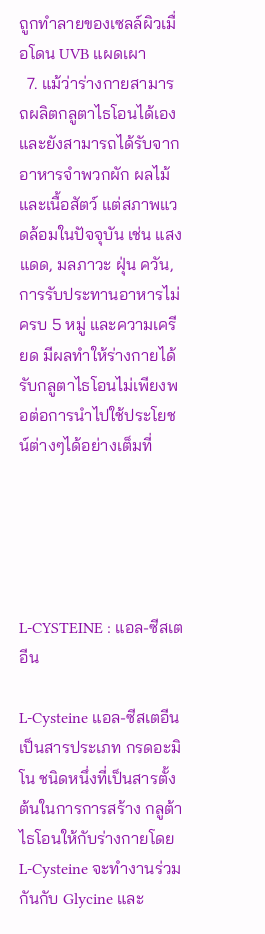ถูกทำลายของเซลล์ผิวเมื่อโดน UVB แผดเผา
  7. แม้ว่าร่างกายสามารถผลิตกลูตาไธโอนได้เอง และยังสามารถได้รับจากอาหารจำพวกผัก ผลไม้ และเนื้อสัตว์ แต่สภาพแวดล้อมในปัจจุบัน เช่น แสงแดด, มลภาวะ ฝุ่น ควัน, การรับประทานอาหารไม่ครบ 5 หมู่ และความเครียด มีผลทำให้ร่างกายได้รับกลูตาไธโอนไม่เพียงพอต่อการนำไปใช้ประโยชน์ต่างๆได้อย่างเต็มที่





L-CYSTEINE : แอล-ซีสเตอีน

L-Cysteine แอล-ซีสเตอีน เป็นสารประเภท กรดอะมิโน ชนิดหนึ่งที่เป็นสารตั้งต้นในการการสร้าง กลูต้าไธโอนให้กับร่างกายโดย L-Cysteine จะทำงานร่วมกันกับ Glycine และ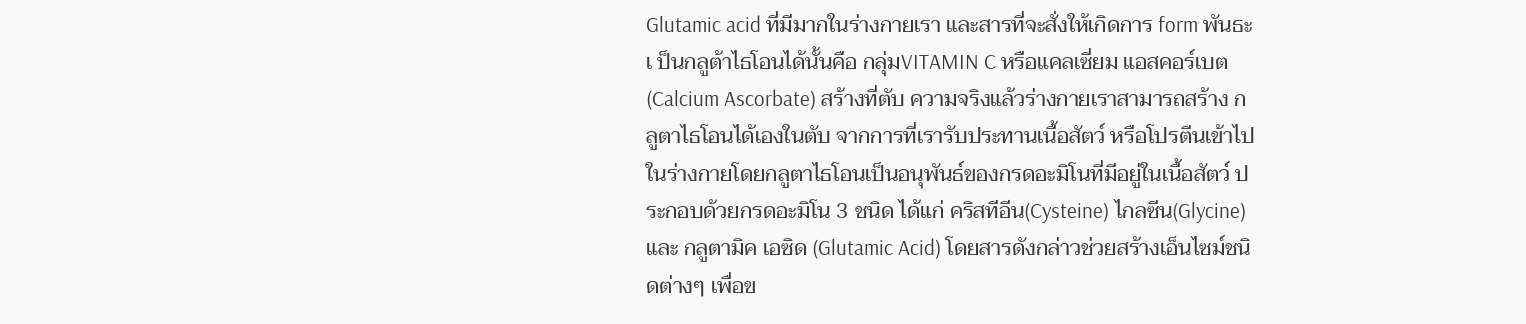Glutamic acid ที่มีมากในร่างกายเรา และสารที่จะสั่งให้เกิดการ form พันธะเ ป็นกลูต้าไธโอนได้นั้นคือ กลุ่มVITAMIN C หรือแคลเซี่ยม แอสคอร์เบต (Calcium Ascorbate) สร้างที่ตับ ความจริงแล้วร่างกายเราสามารถสร้าง กลูตาไธโอนได้เองในตับ จากการที่เรารับประทานเนื้อสัตว์ หรือโปรตีนเข้าไปในร่างกายโดยกลูตาไธโอนเป็นอนุพันธ์ของกรดอะมิโนที่มีอยู่ในเนื้อสัตว์ ประกอบด้วยกรดอะมิโน 3 ชนิด ได้แก่ คริสทีอีน(Cysteine) ไกลซีน(Glycine)และ กลูตามิค เอซิด (Glutamic Acid) โดยสารดังกล่าวช่วยสร้างเอ็นไซม์ชนิดต่างๆ เพื่อข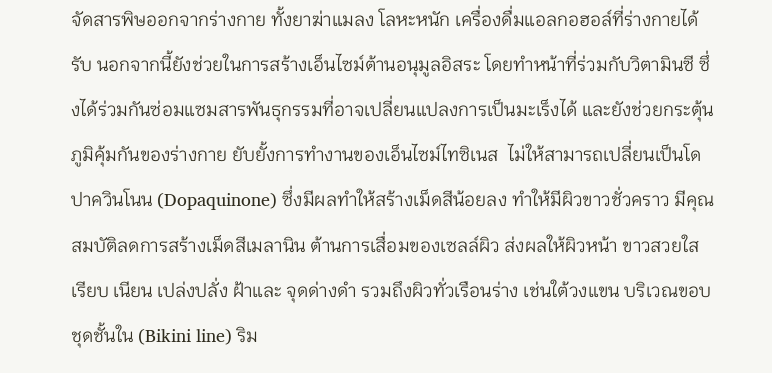จัดสารพิษออกจากร่างกาย ทั้งยาฆ่าแมลง โลหะหนัก เครื่องดื่มแอลกอฮอล์ที่ร่างกายได้รับ นอกจากนี้ยังช่วยในการสร้างเอ็นไซม์ต้านอนุมูลอิสระ โดยทำหน้าที่ร่วมกับวิตามินซี ซึ่งได้ร่วมกันซ่อมแซมสารพันธุกรรมที่อาจเปลี่ยนแปลงการเป็นมะเร็งได้ และยังช่วยกระตุ้นภูมิคุ้มกันของร่างกาย ยับยั้งการทำงานของเอ็นไซม์ไทซิเนส  ไม่ให้สามารถเปลี่ยนเป็นโดปาควินโนน (Dopaquinone) ซึ่งมีผลทำให้สร้างเม็ดสีน้อยลง ทำให้มีผิวขาวชั่วคราว มีคุณสมบัติลดการสร้างเม็ดสีเมลานิน ต้านการเสื่อมของเซลล์ผิว ส่งผลให้ผิวหน้า ขาวสวยใส เรียบ เนียน เปล่งปลั่ง ฝ้าและ จุดด่างดำ รวมถึงผิวทั่วเรือนร่าง เช่นใต้วงแขน บริเวณขอบชุดชั้นใน (Bikini line) ริม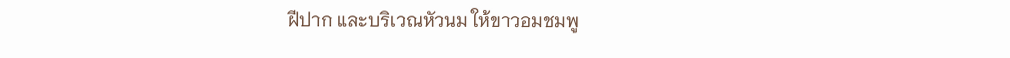ฝีปาก และบริเวณหัวนม ให้ขาวอมชมพู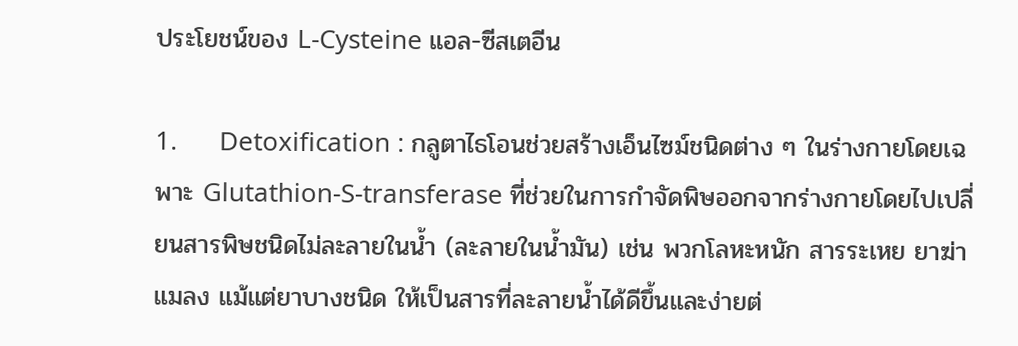ประโยชน์ของ L-Cysteine แอล-ซีสเตอีน

1.      Detoxification : กลูตาไธโอนช่วยสร้างเอ็นไซม์ชนิดต่าง ๆ ในร่างกายโดยเฉพาะ Glutathion-S-transferase ที่ช่วยในการกำจัดพิษออกจากร่างกายโดยไปเปลี่ยนสารพิษชนิดไม่ละลายในน้ำ (ละลายในน้ำมัน) เช่น พวกโลหะหนัก สารระเหย ยาฆ่าแมลง แม้แต่ยาบางชนิด ให้เป็นสารที่ละลายน้ำได้ดีขึ้นและง่ายต่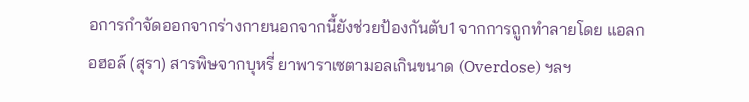อการกำจัดออกจากร่างกายนอกจากนี้ยังช่วยป้องกันตับ1 จากการถูกทำลายโดย แอลกอฮอล์ (สุรา) สารพิษจากบุหรี่ ยาพาราเซตามอลเกินขนาด (Overdose) ฯลฯ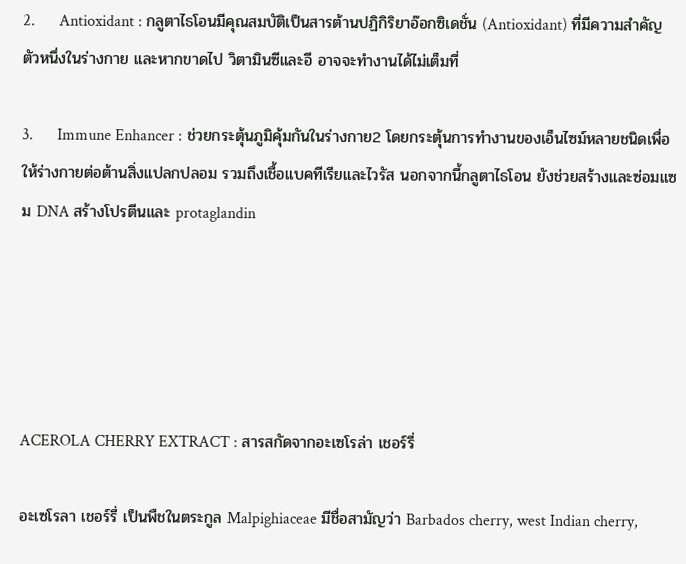2.      Antioxidant : กลูตาไธโอนมีคุณสมบัติเป็นสารต้านปฏิกิริยาอ๊อกซิเดชั่น (Antioxidant) ที่มีความสำคัญตัวหนึ่งในร่างกาย และหากขาดไป วิตามินซีและอี อาจจะทำงานได้ไม่เต็มที่

3.      Immune Enhancer : ช่วยกระตุ้นภูมิคุ้มกันในร่างกาย2 โดยกระตุ้นการทำงานของเอ็นไซม์หลายชนิดเพื่อให้ร่างกายต่อต้านสิ่งแปลกปลอม รวมถึงเชื้อแบคทีเรียและไวรัส นอกจากนี้กลูตาไธโอน ยังช่วยสร้างและซ่อมแซม DNA สร้างโปรตีนและ protaglandin





ACEROLA CHERRY EXTRACT : สารสกัดจากอะเซโรล่า เชอร์รี่

อะเซโรลา เชอร์รี่ เป็นพืชในตระกูล Malpighiaceae มีชื่อสามัญว่า Barbados cherry, west Indian cherry,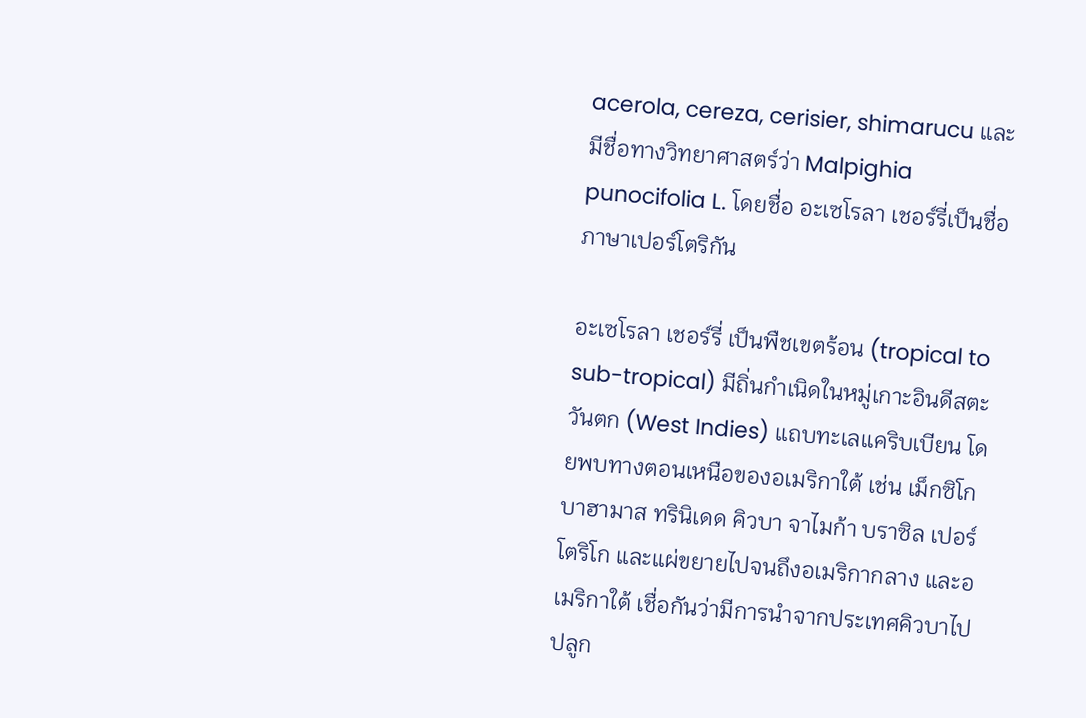acerola, cereza, cerisier, shimarucu และมีชื่อทางวิทยาศาสตร์ว่า Malpighia punocifolia L. โดยชื่อ อะเซโรลา เชอร์รี่เป็นชื่อภาษาเปอร์โตริกัน

อะเซโรลา เชอร์รี่ เป็นพืชเขตร้อน (tropical to sub-tropical) มีถิ่นกำเนิดในหมู่เกาะอินดีสตะวันตก (West Indies) แถบทะเลแคริบเบียน โดยพบทางตอนเหนือของอเมริกาใต้ เช่น เม็กซิโก บาฮามาส ทรินิเดด คิวบา จาไมก้า บราซิล เปอร์โตริโก และแผ่ขยายไปจนถึงอเมริกากลาง และอเมริกาใต้ เชื่อกันว่ามีการนำจากประเทศคิวบาไปปลูก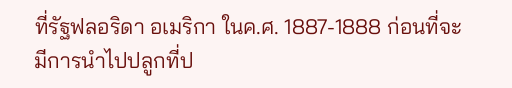ที่รัฐฟลอริดา อเมริกา ในค.ศ. 1887-1888 ก่อนที่จะมีการนำไปปลูกที่ป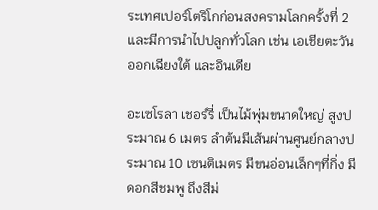ระเทศเปอร์โตริโกก่อนสงครามโลกครั้งที่ 2 และมีการนำไปปลูกทั่วโลก เช่น เอเชียตะวันออกเฉียงใต้ และอินเดีย

อะเซโรลา เชอร์รี่ เป็นไม้พุ่มขนาดใหญ่ สูงประมาณ 6 เมตร ลำต้นมีเส้นผ่านศูนย์กลางประมาณ 10 เซนติเมตร มีขนอ่อนเล็กๆที่กิ่ง มีดอกสีชมพู ถึงสีม่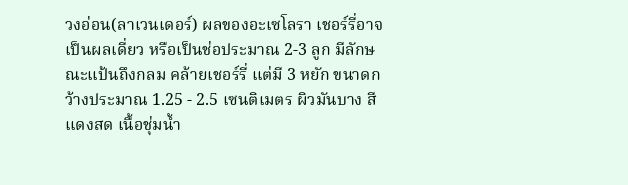วงอ่อน(ลาเวนเดอร์) ผลของอะเซโลรา เชอร์รี่อาจเป็นผลเดี่ยว หรือเป็นช่อประมาณ 2-3 ลูก มีลักษณะแป้นถึงกลม คล้ายเชอร์รี่ แต่มี 3 หยัก ขนาดกว้างประมาณ 1.25 - 2.5 เซนติเมตร ผิวมันบาง สีแดงสด เนื้อชุ่มน้ำ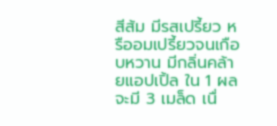สีส้ม มีรสเปรี้ยว หรืออมเปรี้ยวจนเกือบหวาน มีกลิ่นคล้ายแอปเปิ้ล ใน 1 ผลจะมี 3 เมล็ด เนื่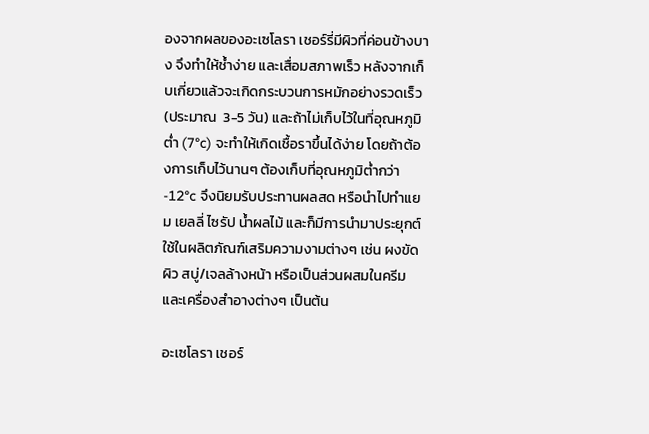องจากผลของอะเซโลรา เชอร์รี่มีผิวที่ค่อนข้างบาง จึงทำให้ช้ำง่าย และเสื่อมสภาพเร็ว หลังจากเก็บเกี่ยวแล้วจะเกิดกระบวนการหมักอย่างรวดเร็ว (ประมาณ  3-5 วัน) และถ้าไม่เก็บไว้ในที่อุณหภูมิต่ำ (7°c) จะทำให้เกิดเชื้อราขึ้นได้ง่าย โดยถ้าต้องการเก็บไว้นานๆ ต้องเก็บที่อุณหภูมิต่ำกว่า -12°c จึงนิยมรับประทานผลสด หรือนำไปทำแยม เยลลี่ ไซรัป น้ำผลไม้ และก็มีการนำมาประยุกต์ใช้ในผลิตภัณฑ์เสริมความงามต่างๆ เช่น ผงขัดผิว สบู่/เจลล้างหน้า หรือเป็นส่วนผสมในครีมและเครื่องสำอางต่างๆ เป็นต้น

อะเซโลรา เชอร์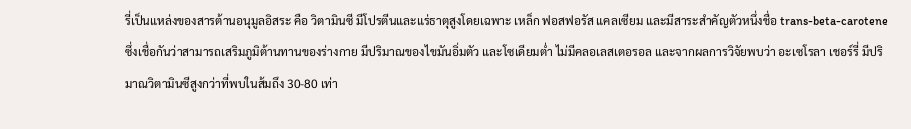รี่เป็นแหล่งของสารต้านอนุมูลอิสระ คือ วิตามินซี มีโปรตีนและแร่ธาตุสูงโดยเฉพาะ เหล็ก ฟอสฟอรัส แคลเซียม และมีสาระสำคัญตัวหนึ่งชื่อ trans-beta-carotene ซึ่งเชื่อกันว่าสามารถเสริมภูมิต้านทานของร่างกาย มีปริมาณของไขมันอิ่มตัว และโซเดียมต่ำ ไม่มีคลอเลสเตอรอล และจากผลการวิจัยพบว่า อะเซโรลา เชอร์รี่ มีปริมาณวิตามินซีสูงกว่าที่พบในส้มถึง 30-80 เท่า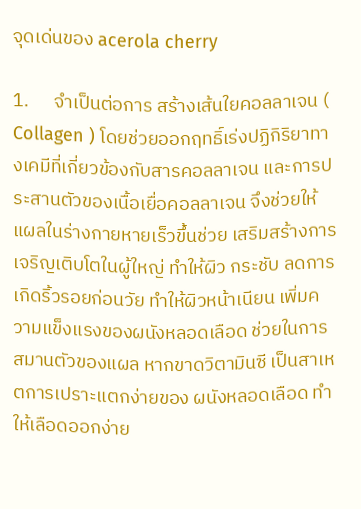จุดเด่นของ acerola cherry

1.      จำเป็นต่อการ สร้างเส้นใยคอลลาเจน ( Collagen ) โดยช่วยออกฤทธิ์เร่งปฏิกิริยาทางเคมีที่เกี่ยวข้องกับสารคอลลาเจน และการประสานตัวของเนื้อเยื่อคอลลาเจน จึงช่วยให้แผลในร่างกายหายเร็วขึ้นช่วย เสริมสร้างการเจริญเติบโตในผู้ใหญ่ ทำให้ผิว กระชับ ลดการเกิดริ้วรอยก่อนวัย ทำให้ผิวหน้าเนียน เพิ่มความแข็งแรงของผนังหลอดเลือด ช่วยในการสมานตัวของแผล หากขาดวิตามินซี เป็นสาเหตการเปราะแตกง่ายของ ผนังหลอดเลือด ทำให้เลือดออกง่าย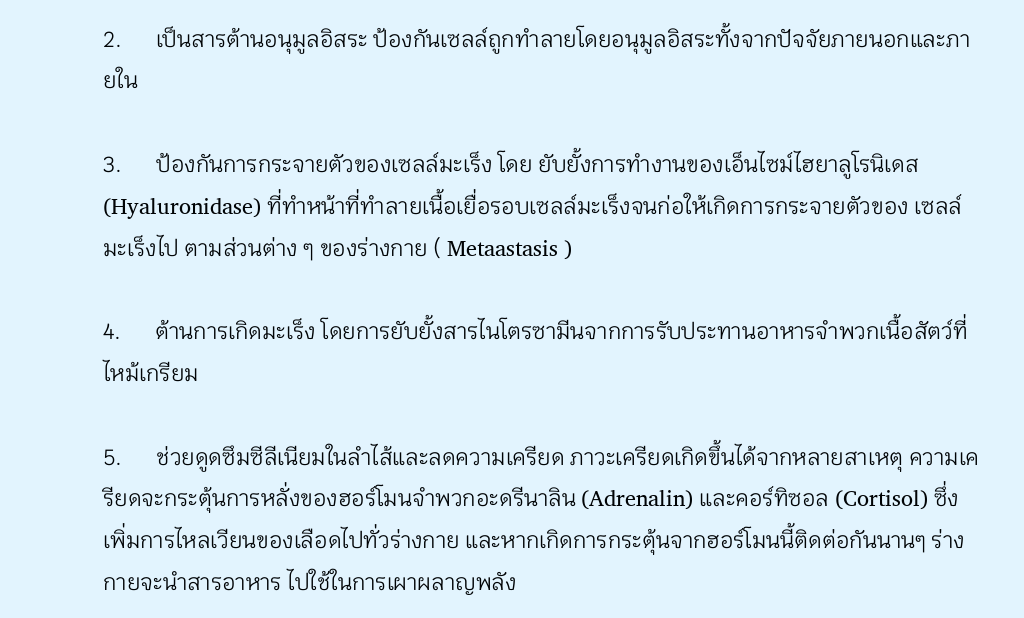2.      เป็นสารต้านอนุมูลอิสระ ป้องกันเซลล์ถูกทำลายโดยอนุมูลอิสระทั้งจากปัจจัยภายนอกและภายใน

3.      ป้องกันการกระจายตัวของเซลล์มะเร็ง โดย ยับยั้งการทำงานของเอ็นไซม์ไฮยาลูโรนิเดส (Hyaluronidase) ที่ทำหน้าที่ทำลายเนื้อเยื่อรอบเซลล์มะเร็งจนก่อให้เกิดการกระจายตัวของ เซลล์มะเร็งไป ตามส่วนต่าง ๆ ของร่างกาย ( Metaastasis )

4.      ต้านการเกิดมะเร็ง โดยการยับยั้งสารไนโตรซามีนจากการรับประทานอาหารจำพวกเนื้อสัตว์ที่ไหม้เกรียม

5.      ช่วยดูดซึมซีลีเนียมในลำไส้และลดความเครียด ภาวะเครียดเกิดขึ้นได้จากหลายสาเหตุ ความเครียดจะกระตุ้นการหลั่งของฮอร์โมนจำพวกอะดรีนาลิน (Adrenalin) และคอร์ทิซอล (Cortisol) ซึ่งเพิ่มการไหลเวียนของเลือดไปทั่วร่างกาย และหากเกิดการกระตุ้นจากฮอร์โมนนี้ติดต่อกันนานๆ ร่างกายจะนำสารอาหาร ไปใช้ในการเผาผลาญพลัง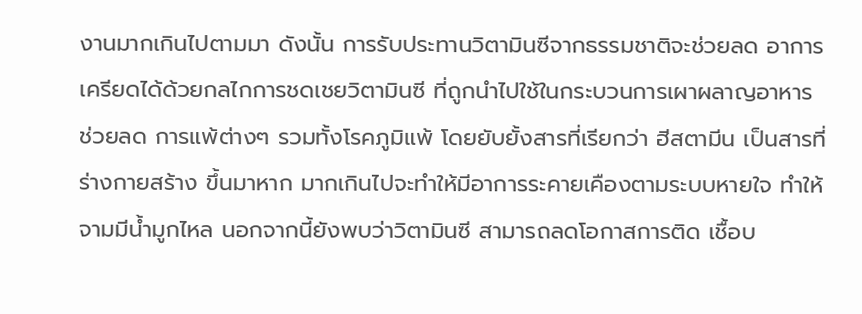งานมากเกินไปตามมา ดังนั้น การรับประทานวิตามินซีจากธรรมชาติจะช่วยลด อาการเครียดได้ด้วยกลไกการชดเชยวิตามินซี ที่ถูกนำไปใช้ในกระบวนการเผาผลาญอาหาร ช่วยลด การแพ้ต่างๆ รวมทั้งโรคภูมิแพ้ โดยยับยั้งสารที่เรียกว่า ฮีสตามีน เป็นสารที่ร่างกายสร้าง ขึ้นมาหาก มากเกินไปจะทำให้มีอาการระคายเคืองตามระบบหายใจ ทำให้จามมีน้ำมูกไหล นอกจากนี้ยังพบว่าวิตามินซี สามารถลดโอกาสการติด เชื้อบ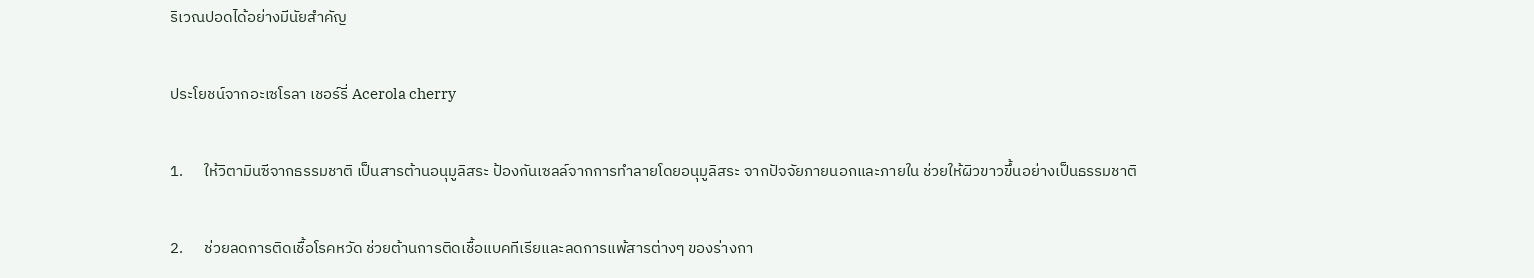ริเวณปอดได้อย่างมีนัยสำคัญ

ประโยชน์จากอะเซโรลา เชอร์รี่ Acerola cherry

1.      ให้วิตามินซีจากธรรมชาติ เป็นสารต้านอนุมูลิสระ ป้องกันเซลล์จากการทำลายโดยอนุมูลิสระ จากปัจจัยภายนอกและภายใน ช่วยให้ผิวขาวขึ้นอย่างเป็นธรรมชาติ

2.      ช่วยลดการติดเชื้อโรคหวัด ช่วยต้านการติดเชื้อแบคทีเรียและลดการแพ้สารต่างๆ ของร่างกา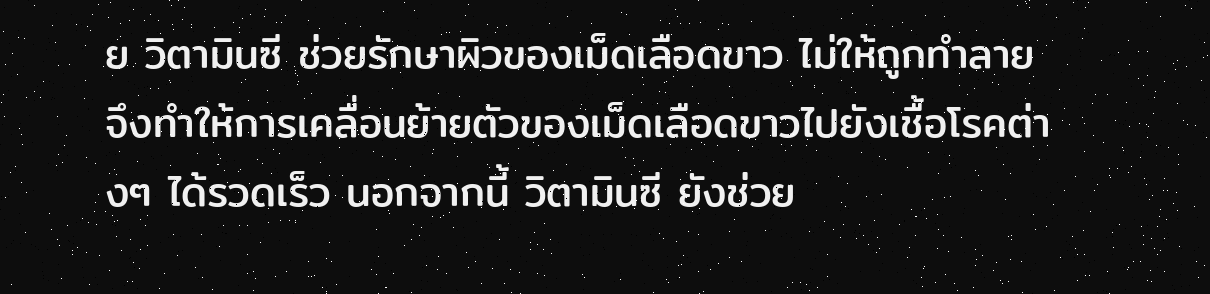ย วิตามินซี ช่วยรักษาผิวของเม็ดเลือดขาว ไม่ให้ถูกทำลาย จึงทำให้การเคลื่อนย้ายตัวของเม็ดเลือดขาวไปยังเชื้อโรคต่างๆ ได้รวดเร็ว นอกจากนี้ วิตามินซี ยังช่วย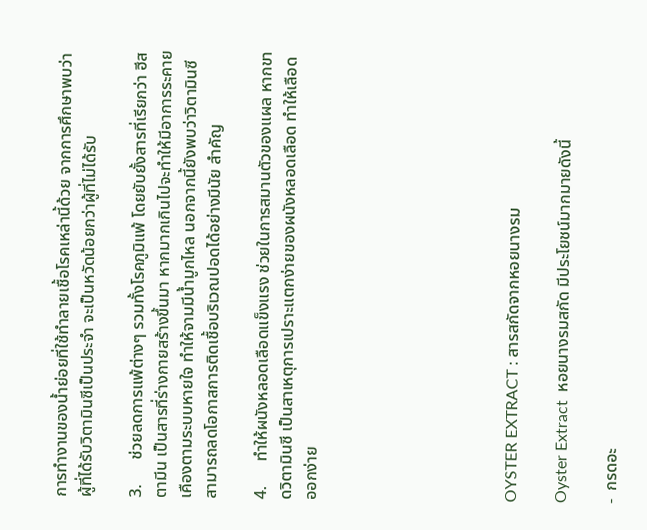การทำงานของน้ำย่อยที่ใช้ทำลายเชื้อโรคเหล่านี้ด้วย จากการศึกษาพบว่าผู้ที่ได้รับวิตามินซีเป็นประจำ จะเป็นหวัดน้อยกว่าผู้ที่ไม่ได้รับ

3.      ช่วยลดการแพ้ต่างๆ รวมทั้งโรคภูมิแพ้ โดยยับยั้งสารที่เรียกว่า ฮีสตามีน เป็นสารที่ร่างกายสร้างขึ้นมา หากมากเกินไปจะทำให้มีอาการระคายเคืองตามระบบหายใจ ทำให้จามมีน้ำมูกไหล นอกจากนี้ยังพบว่าวิตามินซีสามารถลดโอกาสการติดเชื้อบริเวณปอดได้อย่างมีนัย สำคัญ

4.      ทำให้ผนังหลอดเลือดแข็งแรง ช่วยในการสมานตัวของแผล หากขาดวิตามินซี เป็นสาเหตุการเปราะแตกง่ายของผนังหลอดเลือด ทำให้เลือดออกง่าย







OYSTER EXTRACT : สารสกัดจากหอยนางรม

Oyster Extract  หอยนางรมสกัด มีประโยชน์มากมายดังนี้

-  กรดอะ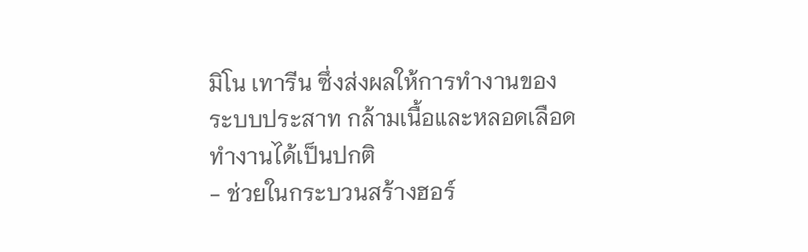มิโน เทารีน ซึ่งส่งผลให้การทำงานของระบบประสาท กล้ามเนื้อและหลอดเลือดทำงานได้เป็นปกติ
- ช่วยในกระบวนสร้างฮอร์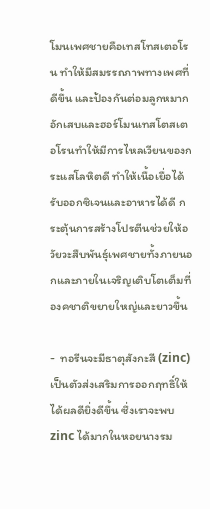โมนเพศชายคือเทสโทสเตอโรน ทำให้มีสมรรถภาพทางเพศที่ดีขึ้น และป้องกันต่อมลูกหมากอักเสบและฮอร์โมนเทสโตสเตอโรนทำให้มีการไหลเวียนของกระแสโลหิตดี ทำให้เนื้อเยื่อได้รับออกซิเจนและอาหารได้ดี กระตุ้นการสร้างโปรตีนช่วยให้อวัยวะสืบพันธุ์เพศชายทั้งภายนอกและภายในเจริญเติบโตเต็มที่ องคชาติขยายใหญ่และยาวขึ้น

-  ทอรีนจะมีธาตุสังกะสี (zinc) เป็นตัวส่งเสริมการออกฤทธิ์ให้ได้ผลดียิ่งดีขึ้น ซึ่งเราจะพบ zinc ได้มากในหอยนางรม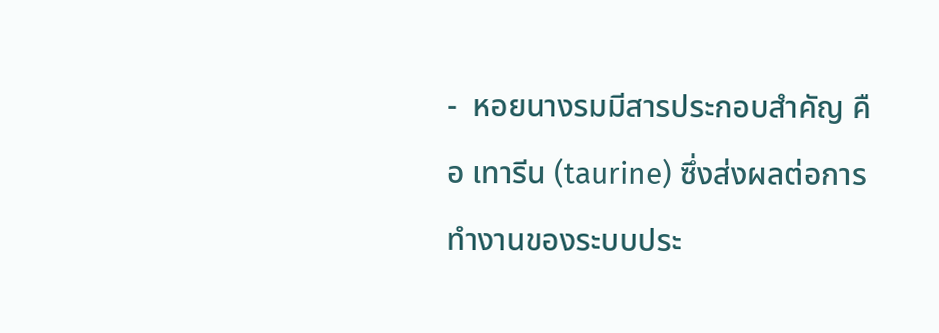-  หอยนางรมมีสารประกอบสำคัญ คือ เทารีน (taurine) ซึ่งส่งผลต่อการทำงานของระบบประ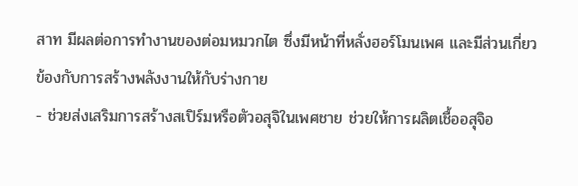สาท มีผลต่อการทำงานของต่อมหมวกไต ซึ่งมีหน้าที่หลั่งฮอร์โมนเพศ และมีส่วนเกี่ยวข้องกับการสร้างพลังงานให้กับร่างกาย
- ช่วยส่งเสริมการสร้างสเปิร์มหรือตัวอสุจิในเพศชาย ช่วยให้การผลิตเชื้ออสุจิอ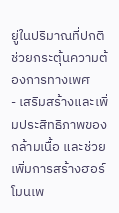ยู่ในปริมาณที่ปกติ ช่วยกระตุ้นความต้องการทางเพศ
- เสริมสร้างและเพิ่มประสิทธิภาพของกล้ามเนื้อ และช่วยเพิ่มการสร้างฮอร์โมนเพ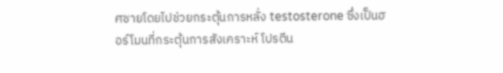ศชายโดยไปช่วยกระตุ้นการหลั่ง testosterone ซึ่งเป็นฮอร์โมนที่กระตุ้นการสังเคราะห์ โปรตีน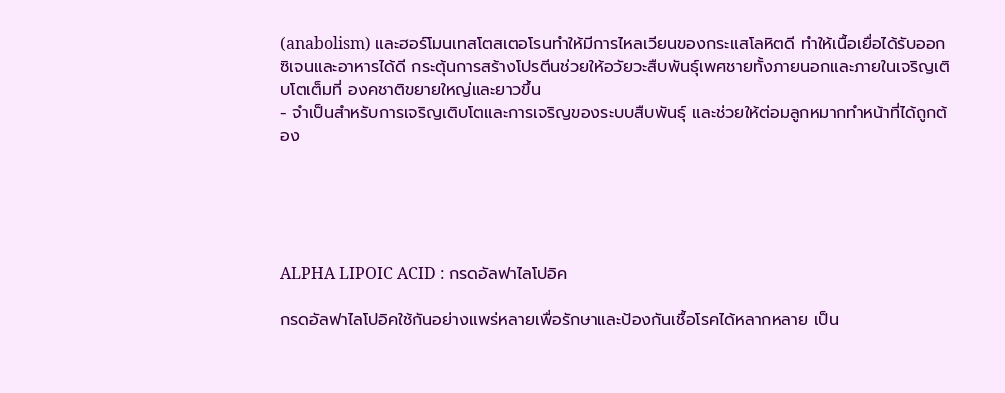(anabolism) และฮอร์โมนเทสโตสเตอโรนทำให้มีการไหลเวียนของกระแสโลหิตดี ทำให้เนื้อเยื่อได้รับออกซิเจนและอาหารได้ดี กระตุ้นการสร้างโปรตีนช่วยให้อวัยวะสืบพันธุ์เพศชายทั้งภายนอกและภายในเจริญเติบโตเต็มที่ องคชาติขยายใหญ่และยาวขึ้น
- จำเป็นสำหรับการเจริญเติบโตและการเจริญของระบบสืบพันธุ์ และช่วยให้ต่อมลูกหมากทำหน้าที่ได้ถูกต้อง





ALPHA LIPOIC ACID : กรดอัลฟาไลโปอิค

กรดอัลฟาไลโปอิคใช้กันอย่างแพร่หลายเพื่อรักษาและป้องกันเชื้อโรคได้หลากหลาย เป็น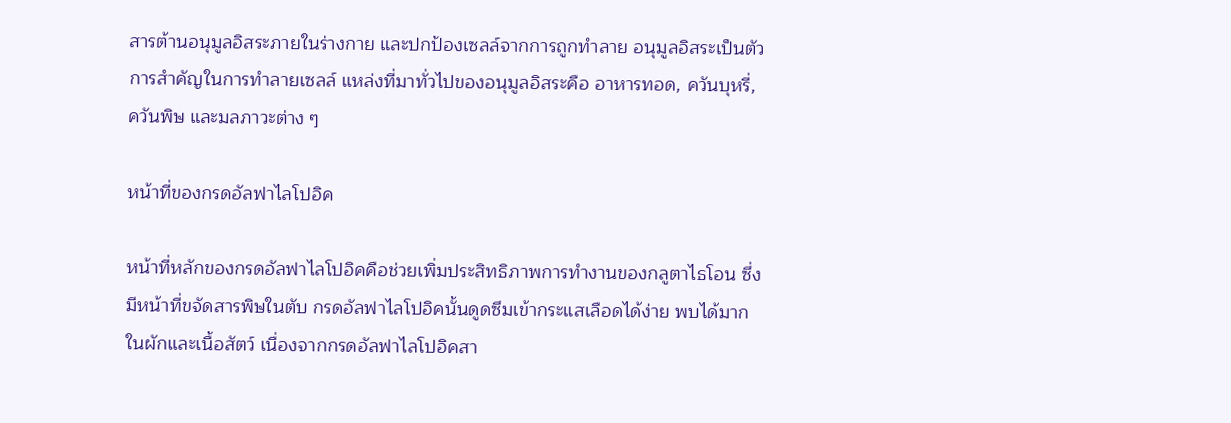สารต้านอนุมูลอิสระภายในร่างกาย และปกป้องเซลล์จากการถูกทำลาย อนุมูลอิสระเป็นตัวการสำคัญในการทำลายเซลล์ แหล่งที่มาทั่วไปของอนุมูลอิสระคือ อาหารทอด, ควันบุหรี่, ควันพิษ และมลภาวะต่าง ๆ

หน้าที่ของกรดอัลฟาไลโปอิค

หน้าที่หลักของกรดอัลฟาไลโปอิคคือช่วยเพิ่มประสิทธิภาพการทำงานของกลูตาไธโอน ซึ่งมีหน้าที่ขจัดสารพิษในตับ กรดอัลฟาไลโปอิคนั้นดูดซึมเข้ากระแสเลือดได้ง่าย พบได้มากในผักและเนื้อสัตว์ เนื่องจากกรดอัลฟาไลโปอิคสา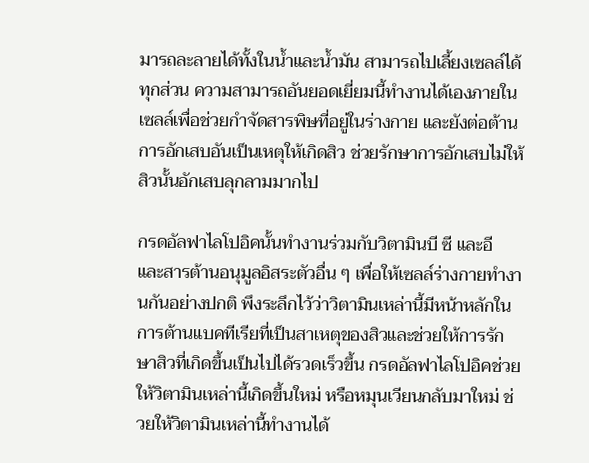มารถละลายได้ทั้งในน้ำและน้ำมัน สามารถไปเลี้ยงเซลล์ได้ทุกส่วน ความสามารถอันยอดเยี่ยมนี้ทำงานได้เองภายในเซลล์เพื่อช่วยกำจัดสารพิษที่อยู่ในร่างกาย และยังต่อต้านการอักเสบอันเป็นเหตุให้เกิดสิว ช่วยรักษาการอักเสบไม่ให้สิวนั้นอักเสบลุกลามมากไป

กรดอัลฟาไลโปอิคนั้นทำงานร่วมกับวิตามินบี ซี และอี และสารต้านอนุมูลอิสระตัวอื่น ๆ เพื่อให้เซลล์ร่างกายทำงานกันอย่างปกติ พึงระลึกไว้ว่าวิตามินเหล่านี้มีหน้าหลักในการต้านแบคทีเรียที่เป็นสาเหตุของสิวและช่วยให้การรักษาสิวที่เกิดขึ้นเป็นไปได้รวดเร็วขึ้น กรดอัลฟาไลโปอิคช่วยให้วิตามินเหล่านี้เกิดขึ้นใหม่ หรือหมุนเวียนกลับมาใหม่ ช่วยให้วิตามินเหล่านี้ทำงานได้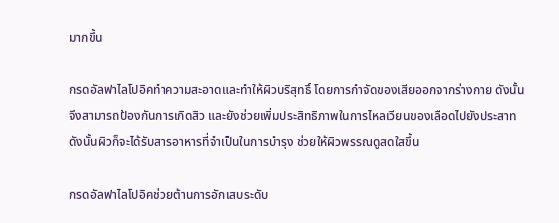มากขึ้น

กรดอัลฟาไลโปอิคทำความสะอาดและทำให้ผิวบริสุทธิ์ โดยการกำจัดของเสียออกจากร่างกาย ดังนั้นจึงสามารถป้องกันการเกิดสิว และยังช่วยเพิ่มประสิทธิภาพในการไหลเวียนของเลือดไปยังประสาท ดังนั้นผิวก็จะได้รับสารอาหารที่จำเป็นในการบำรุง ช่วยให้ผิวพรรณดูสดใสขึ้น

กรดอัลฟาไลโปอิคช่วยต้านการอักเสบระดับ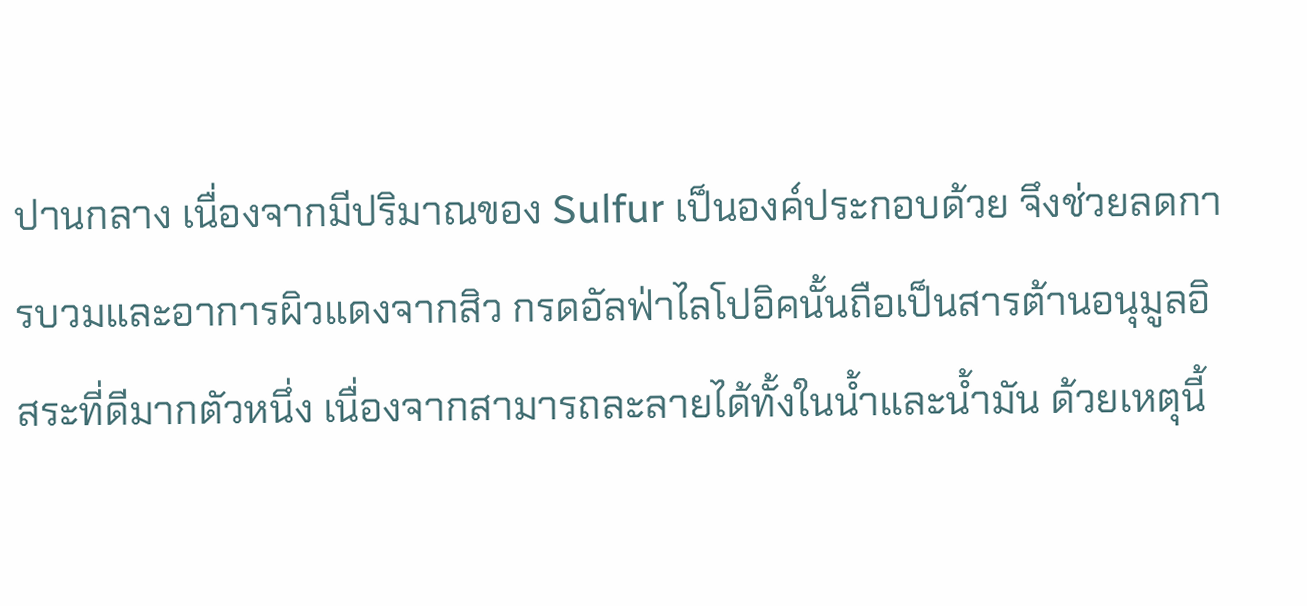ปานกลาง เนื่องจากมีปริมาณของ Sulfur เป็นองค์ประกอบด้วย จึงช่วยลดการบวมและอาการผิวแดงจากสิว กรดอัลฟ่าไลโปอิคนั้นถือเป็นสารต้านอนุมูลอิสระที่ดีมากตัวหนึ่ง เนื่องจากสามารถละลายได้ทั้งในน้ำและน้ำมัน ด้วยเหตุนี้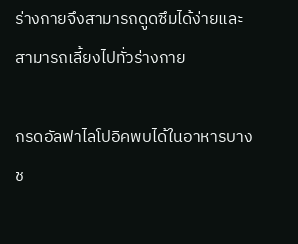ร่างกายจึงสามารถดูดซึมได้ง่ายและสามารถเลี้ยงไปทั่วร่างกาย

กรดอัลฟาไลโปอิคพบได้ในอาหารบางช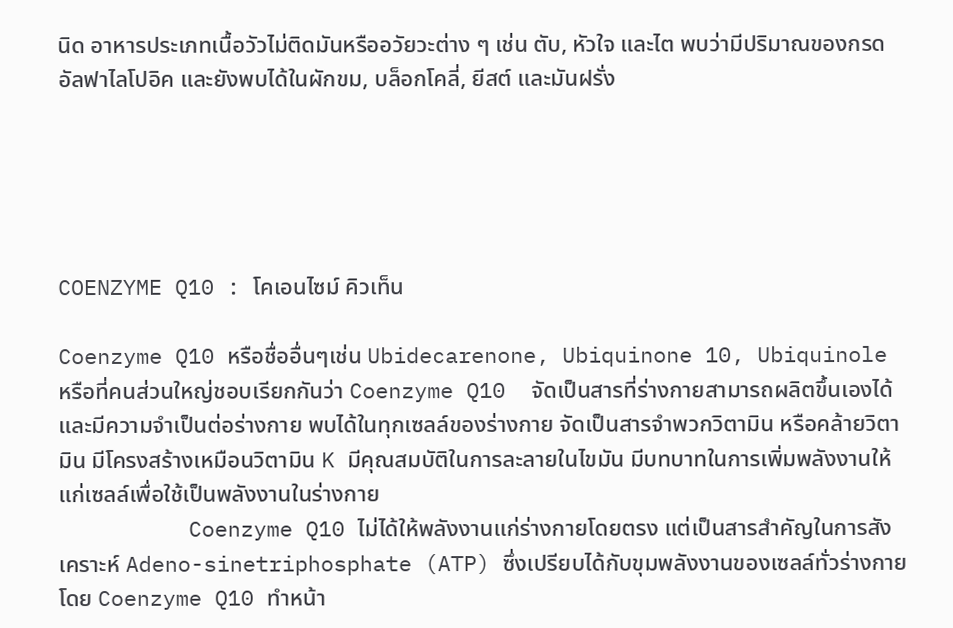นิด อาหารประเภทเนื้อวัวไม่ติดมันหรืออวัยวะต่าง ๆ เช่น ตับ, หัวใจ และไต พบว่ามีปริมาณของกรดอัลฟาไลโปอิค และยังพบได้ในผักขม, บล็อกโคลี่, ยีสต์ และมันฝรั่ง





COENZYME Q10 : โคเอนไซม์ คิวเท็น

Coenzyme Q10 หรือชื่ออื่นๆเช่น Ubidecarenone, Ubiquinone 10, Ubiquinole หรือที่คนส่วนใหญ่ชอบเรียกกันว่า Coenzyme Q10  จัดเป็นสารที่ร่างกายสามารถผลิตขึ้นเองได้และมีความจำเป็นต่อร่างกาย พบได้ในทุกเซลล์ของร่างกาย จัดเป็นสารจำพวกวิตามิน หรือคล้ายวิตามิน มีโครงสร้างเหมือนวิตามิน K มีคุณสมบัติในการละลายในไขมัน มีบทบาทในการเพิ่มพลังงานให้แก่เซลล์เพื่อใช้เป็นพลังงานในร่างกาย
          Coenzyme Q10 ไม่ได้ให้พลังงานแก่ร่างกายโดยตรง แต่เป็นสารสำคัญในการสังเคราะห์ Adeno-sinetriphosphate (ATP) ซึ่งเปรียบได้กับขุมพลังงานของเซลล์ทั่วร่างกาย โดย Coenzyme Q10 ทำหน้า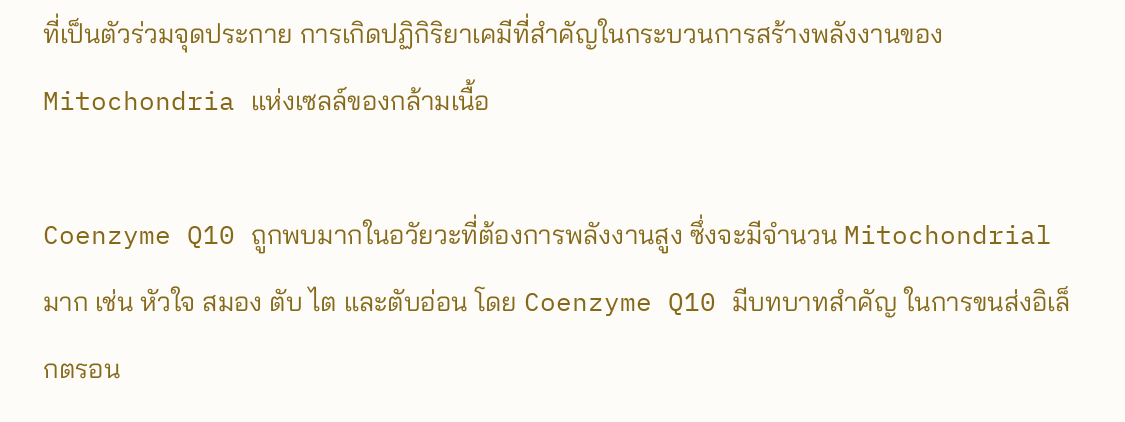ที่เป็นตัวร่วมจุดประกาย การเกิดปฏิกิริยาเคมีที่สำคัญในกระบวนการสร้างพลังงานของ Mitochondria แห่งเซลล์ของกล้ามเนื้อ

Coenzyme Q10 ถูกพบมากในอวัยวะที่ต้องการพลังงานสูง ซึ่งจะมีจำนวน Mitochondrial มาก เช่น หัวใจ สมอง ตับ ไต และตับอ่อน โดย Coenzyme Q10 มีบทบาทสำคัญ ในการขนส่งอิเล็กตรอน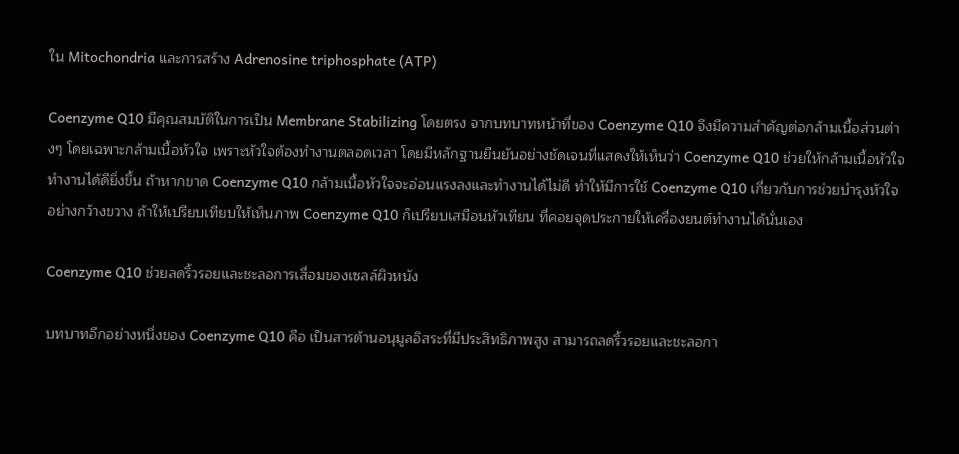ใน Mitochondria และการสร้าง Adrenosine triphosphate (ATP)

Coenzyme Q10 มีคุณสมบัติในการเป็น Membrane Stabilizing โดยตรง จากบทบาทหน้าที่ของ Coenzyme Q10 จึงมีความสำคัญต่อกล้ามเนื้อส่วนต่างๆ โดยเฉพาะกล้ามเนื้อหัวใจ เพราะหัวใจต้องทำงานตลอดเวลา โดยมีหลักฐานยืนยันอย่างชัดเจนที่แสดงให้เห็นว่า Coenzyme Q10 ช่วยให้กล้ามเนื้อหัวใจทำงานได้ดียิ่งขึ้น ถ้าหากขาด Coenzyme Q10 กล้ามเนื้อหัวใจจะอ่อนแรงลงและทำงานได้ไม่ดี ทำให้มีการใช้ Coenzyme Q10 เกี่ยวกับการช่วยบำรุงหัวใจอย่างกว้างขวาง ถ้าให้เปรียบเทียบให้เห็นภาพ Coenzyme Q10 ก็เปรียบเสมือนหัวเทียน ที่คอยจุดประกายให้เครื่องยนต์ทำงานได้นั่นเอง

Coenzyme Q10 ช่วยลดริ้วรอยและชะลอการเสื่อมของเซลล์ผิวหนัง

บทบาทอีกอย่างหนึ่งของ Coenzyme Q10 คือ เป็นสารต้านอนุมูลอิสระที่มีประสิทธิภาพสูง สามารถลดริ้วรอยและชะลอกา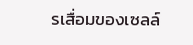รเสื่อมของเซลล์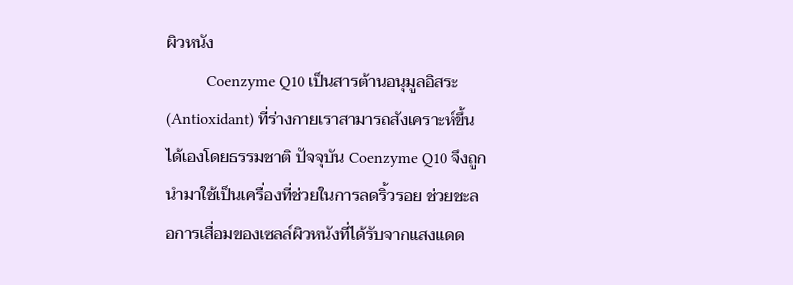ผิวหนัง
          Coenzyme Q10 เป็นสารต้านอนุมูลอิสระ (Antioxidant) ที่ร่างกายเราสามารถสังเคราะห์ขึ้นได้เองโดยธรรมชาติ ปัจจุบัน Coenzyme Q10 จึงถูกนำมาใช้เป็นเครื่องที่ช่วยในการลดริ้วรอย ช่วยชะลอการเสื่อมของเซลล์ผิวหนังที่ได้รับจากแสงแดด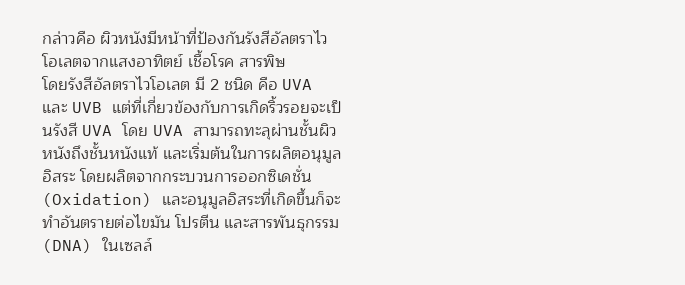กล่าวคือ ผิวหนังมีหน้าที่ป้องกันรังสีอัลตราไวโอเลตจากแสงอาทิตย์ เชื้อโรค สารพิษ
โดยรังสีอัลตราไวโอเลต มี 2 ชนิด คือ UVA และ UVB แต่ที่เกี่ยวข้องกับการเกิดริ้วรอยจะเป็นรังสี UVA โดย UVA สามารถทะลุผ่านชั้นผิวหนังถึงชั้นหนังแท้ และเริ่มต้นในการผลิตอนุมูลอิสระ โดยผลิตจากกระบวนการออกซิเดชั่น (Oxidation) และอนุมูลอิสระที่เกิดขึ้นก็จะทำอันตรายต่อไขมัน โปรตีน และสารพันธุกรรม (DNA) ในเซลล์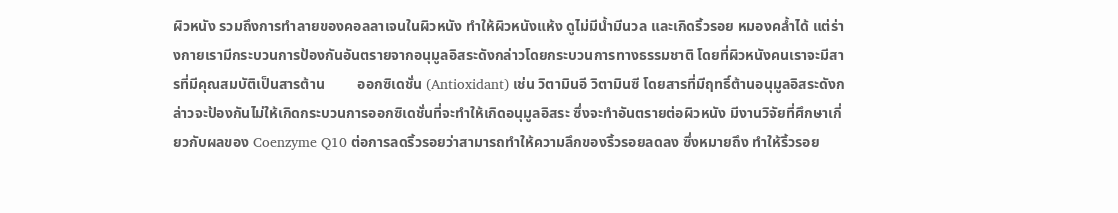ผิวหนัง รวมถึงการทำลายของคอลลาเจนในผิวหนัง ทำให้ผิวหนังแห้ง ดูไม่มีน้ำมีนวล และเกิดริ้วรอย หมองคล้ำได้ แต่ร่างกายเรามีกระบวนการป้องกันอันตรายจากอนุมูลอิสระดังกล่าวโดยกระบวนการทางธรรมชาติ โดยที่ผิวหนังคนเราจะมีสารที่มีคุณสมบัติเป็นสารต้าน         ออกซิเดชั่น (Antioxidant) เช่น วิตามินอี วิตามินซี โดยสารที่มีฤทธิ์ต้านอนุมูลอิสระดังกล่าวจะป้องกันไม่ให้เกิดกระบวนการออกซิเดชั่นที่จะทำให้เกิดอนุมูลอิสระ ซึ่งจะทำอันตรายต่อผิวหนัง มีงานวิจัยที่ศึกษาเกี่ยวกับผลของ Coenzyme Q10 ต่อการลดริ้วรอยว่าสามารถทำให้ความลึกของริ้วรอยลดลง ซึ่งหมายถึง ทำให้ริ้วรอย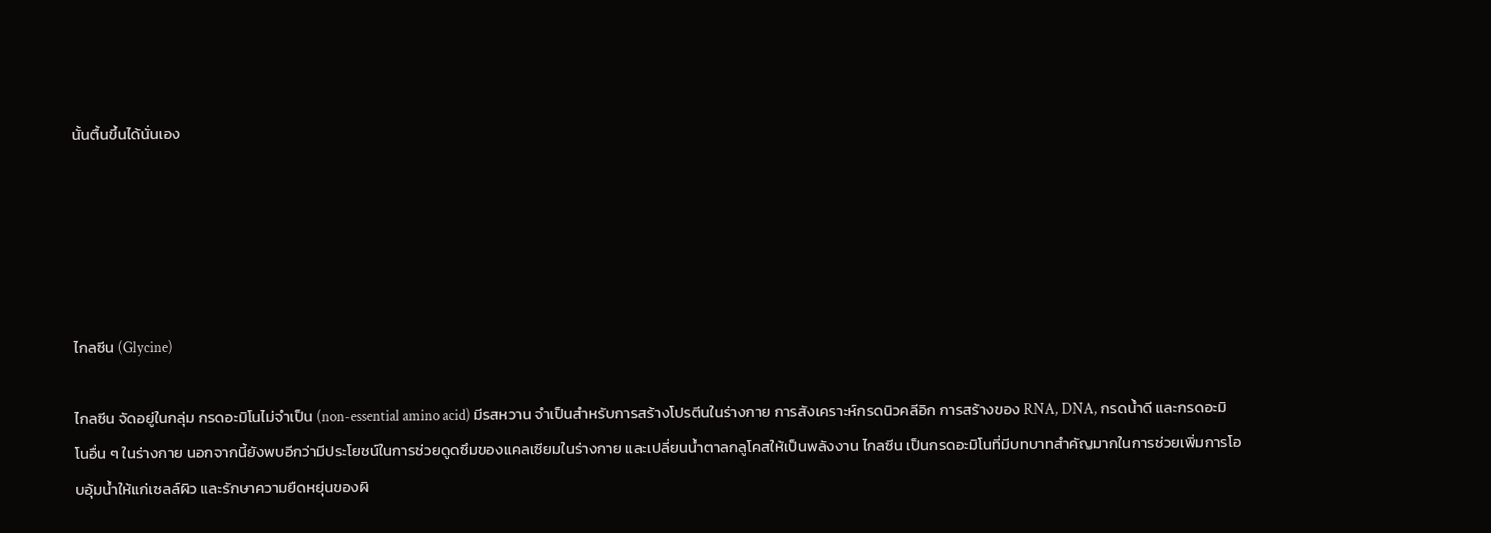นั้นตื้นขึ้นได้นั่นเอง





ไกลซีน (Glycine)

ไกลซีน จัดอยู่ในกลุ่ม กรดอะมิโนไม่จำเป็น (non-essential amino acid) มีรสหวาน จำเป็นสำหรับการสร้างโปรตีนในร่างกาย การสังเคราะห์กรดนิวคลีอิก การสร้างของ RNA, DNA, กรดน้ำดี และกรดอะมิโนอื่น ๆ ในร่างกาย นอกจากนี้ยังพบอีกว่ามีประโยชน์ในการช่วยดูดซึมของแคลเซียมในร่างกาย และเปลี่ยนน้ำตาลกลูโคสให้เป็นพลังงาน ไกลซีน เป็นกรดอะมิโนที่มีบทบาทสำคัญมากในการช่วยเพิ่มการโอบอุ้มน้ำให้แก่เซลล์ผิว และรักษาความยืดหยุ่นของผิ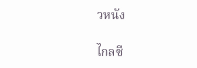วหนัง

ไกลซี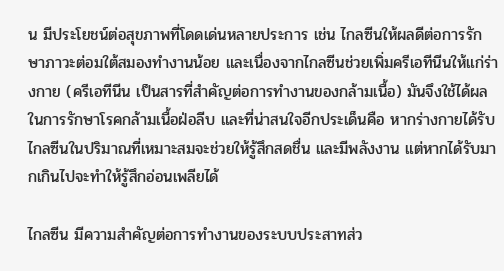น มีประโยชน์ต่อสุขภาพที่โดดเด่นหลายประการ เช่น ไกลซีนให้ผลดีต่อการรักษาภาวะต่อมใต้สมองทำงานน้อย และเนื่องจากไกลซีนช่วยเพิ่มครีเอทีนีนให้แก่ร่างกาย (ครีเอทีนีน เป็นสารที่สำคัญต่อการทำงานของกล้ามเนื้อ) มันจึงใช้ได้ผลในการรักษาโรคกล้ามเนื้อฝ่อลีบ และที่น่าสนใจอีกประเด็นคือ หากร่างกายได้รับไกลซีนในปริมาณที่เหมาะสมจะช่วยให้รู้สึกสดชื่น และมีพลังงาน แต่หากได้รับมากเกินไปจะทำให้รู้สึกอ่อนเพลียได้

ไกลซีน มีความสำคัญต่อการทำงานของระบบประสาทส่ว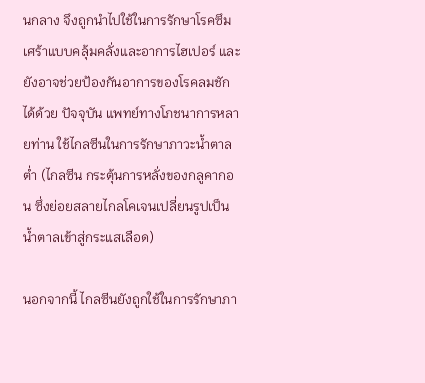นกลาง จึงถูกนำไปใช้ในการรักษาโรคซึมเศร้าแบบคลุ้มคลั่งและอาการไฮเปอร์ และยังอาจช่วยป้องกันอาการของโรคลมชักได้ด้วย ปัจจุบัน แพทย์ทางโภชนาการหลายท่าน ใช้ไกลซีนในการรักษาภาวะน้ำตาลต่ำ (ไกลซีน กระตุ้นการหลั่งของกลูคากอน ซึ่งย่อยสลายไกลโคเจนเปลี่ยนรูปเป็นน้ำตาลเข้าสู่กระแสเลือด)

นอกจากนี้ ไกลซีนยังถูกใช้ในการรักษาภา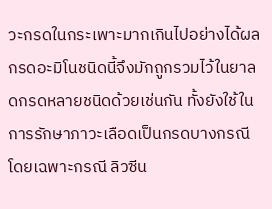วะกรดในกระเพาะมากเกินไปอย่างได้ผล กรดอะมิโนชนิดนี้จึงมักถูกรวมไว้ในยาลดกรดหลายชนิดด้วยเช่นกัน ทั้งยังใช้ในการรักษาภาวะเลือดเป็นกรดบางกรณี โดยเฉพาะกรณี ลิวซีน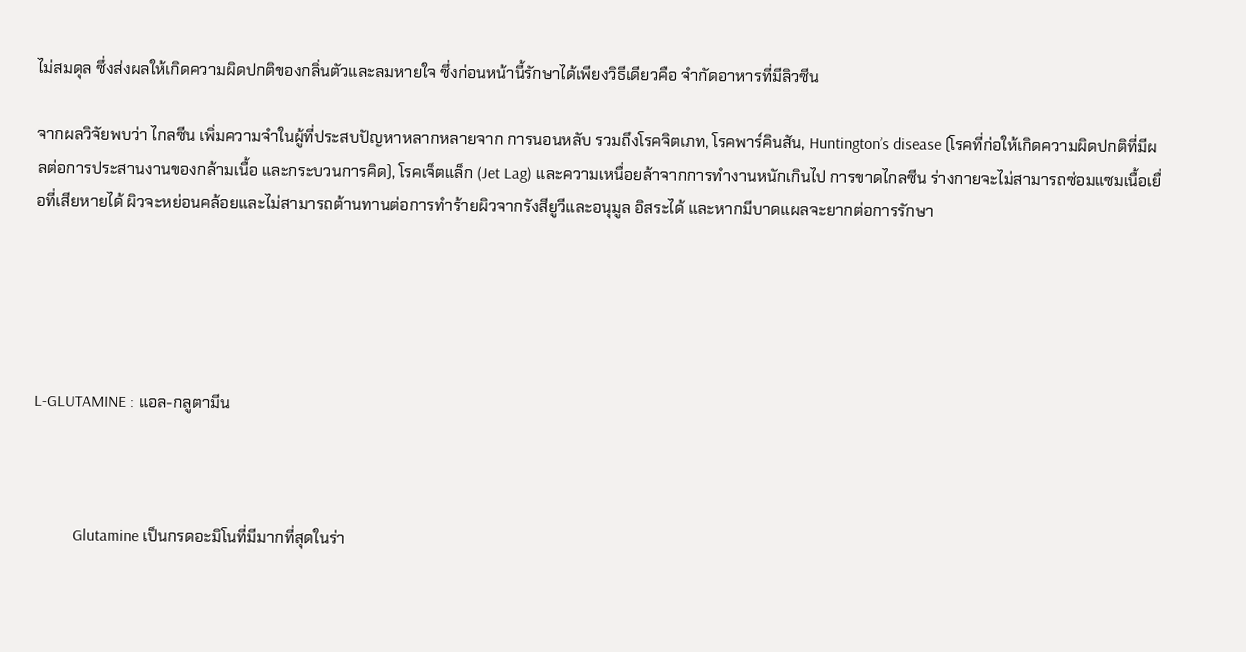ไม่สมดุล ซึ่งส่งผลให้เกิดความผิดปกติของกลิ่นตัวและลมหายใจ ซึ่งก่อนหน้านี้รักษาได้เพียงวิธีเดียวคือ จำกัดอาหารที่มีลิวซีน

จากผลวิจัยพบว่า ไกลซีน เพิ่มความจำในผู้ที่ประสบปัญหาหลากหลายจาก การนอนหลับ รวมถึงโรคจิตเภท, โรคพาร์คินสัน, Huntington’s disease (โรคที่ก่อให้เกิดความผิดปกติที่มีผลต่อการประสานงานของกล้ามเนื้อ และกระบวนการคิด), โรคเจ็ตแล็ก (Jet Lag) และความเหนื่อยล้าจากการทำงานหนักเกินไป การขาดไกลซีน ร่างกายจะไม่สามารถซ่อมแซมเนื้อเยื่อที่เสียหายได้ ผิวจะหย่อนคล้อยและไม่สามารถต้านทานต่อการทำร้ายผิวจากรังสียูวีและอนุมูล อิสระได้ และหากมีบาดแผลจะยากต่อการรักษา





L-GLUTAMINE : แอล-กลูตามีน



          Glutamine เป็นกรดอะมิโนที่มีมากที่สุดในร่า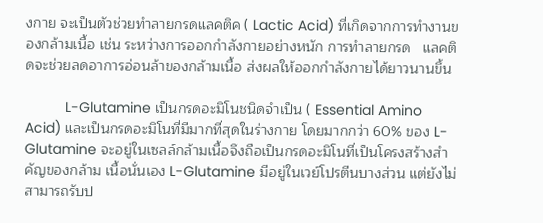งกาย จะเป็นตัวช่วยทำลายกรดแลคติค ( Lactic Acid) ที่เกิดจากการทำงานของกล้ามเนื้อ เช่น ระหว่างการออกกำลังกายอย่างหนัก การทำลายกรด   แลคติดจะช่วยลดอาการอ่อนล้าของกล้ามเนื้อ ส่งผลให้ออกกำลังกายได้ยาวนานขึ้น

          L-Glutamine เป็นกรดอะมิโนชนิดจำเป็น ( Essential Amino Acid) และเป็นกรดอะมิโนที่มีมากที่สุดในร่างกาย โดยมากกว่า 60% ของ L-Glutamine จะอยู่ในเซลล์กล้ามเนื้อจึงถือเป็นกรดอะมิโนที่เป็นโครงสร้างสำคัญของกล้าม เนื้อนั่นเอง L-Glutamine มีอยู่ในเวย์โปรตีนบางส่วน แต่ยังไม่สามารถรับป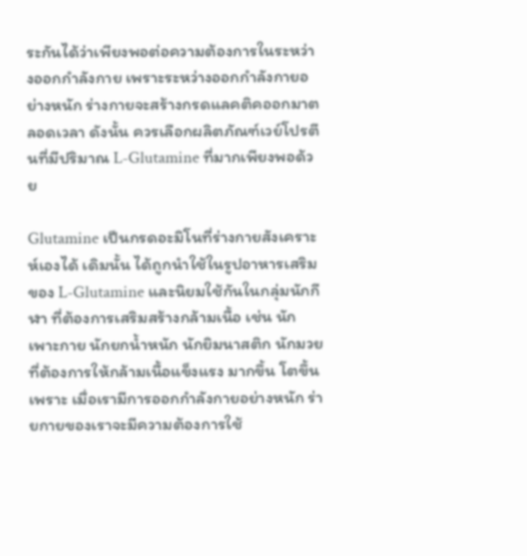ระกันได้ว่าเพียงพอต่อความต้องการในระหว่างออกกำลังกาย เพราะระหว่างออกกำลังกายอย่างหนัก ร่างกายจะสร้างกรดแลคติคออกมาตลอดเวลา ดังนั้น ควรเลือกผลิตภัณฑ์เวย์โปรตีนที่มีปริมาณ L-Glutamine ที่มากเพียงพอด้วย

Glutamine เป็นกรดอะมิโนที่ร่างกายสังเคราะห์เองได้ เดิมนั้น ได้ถูกนำใช้ในรูปอาหารเสริม ของ L-Glutamine และนิยมใช้กันในกลุ่มนักกีฬา ที่ต้องการเสริมสร้างกล้ามเนื้อ เช่น นักเพาะกาย นักยกน้ำหนัก นักยิมนาสติก นักมวย ที่ต้องการให้กล้ามเนื้อแข็งแรง มากขึ้น โตขึ้น เพราะ เมื่อเรามีการออกกำลังกายอย่างหนัก ร่ายกายของเราจะมีความต้องการใช้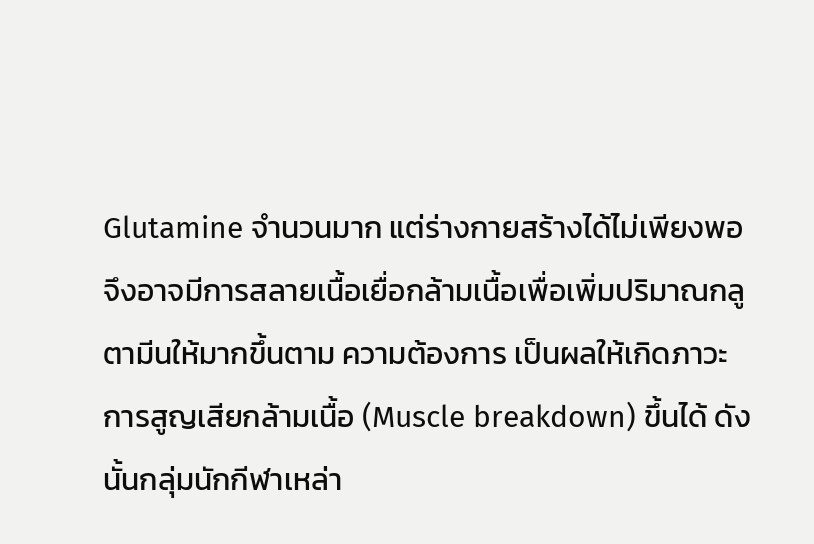Glutamine จำนวนมาก แต่ร่างกายสร้างได้ไม่เพียงพอ จึงอาจมีการสลายเนื้อเยื่อกล้ามเนื้อเพื่อเพิ่มปริมาณกลูตามีนให้มากขึ้นตาม ความต้องการ เป็นผลให้เกิดภาวะการสูญเสียกล้ามเนื้อ (Muscle breakdown) ขึ้นได้ ดังนั้นกลุ่มนักกีฬาเหล่า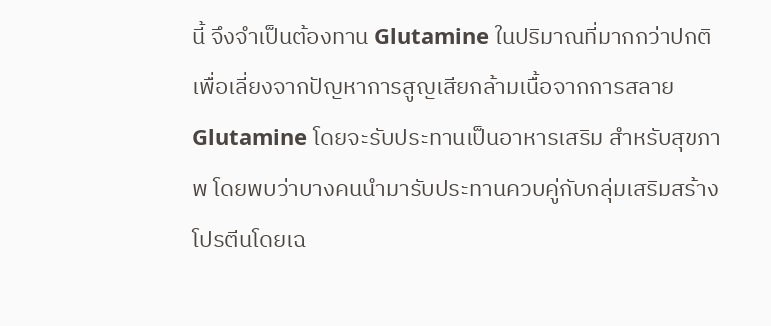นี้ จึงจำเป็นต้องทาน Glutamine ในปริมาณที่มากกว่าปกติ เพื่อเลี่ยงจากปัญหาการสูญเสียกล้ามเนื้อจากการสลาย Glutamine โดยจะรับประทานเป็นอาหารเสริม สำหรับสุขภาพ โดยพบว่าบางคนนำมารับประทานควบคู่กับกลุ่มเสริมสร้างโปรตีนโดยเฉ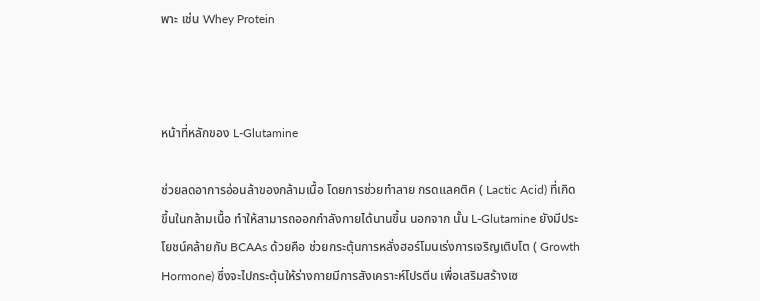พาะ เช่น Whey Protein



หน้าที่หลักของ L-Glutamine

ช่วยลดอาการอ่อนล้าของกล้ามเนื้อ โดยการช่วยทำลาย กรดแลคติค ( Lactic Acid) ที่เกิดขึ้นในกล้ามเนื้อ ทำให้สามารถออกกำลังกายได้นานขึ้น นอกจาก นั้น L-Glutamine ยังมีประโยชน์คล้ายกับ BCAAs ด้วยคือ ช่วยกระตุ้นการหลั่งฮอร์โมนเร่งการเจริญเติบโต ( Growth Hormone) ซึ่งจะไปกระตุ้นให้ร่างกายมีการสังเคราะห์โปรตีน เพื่อเสริมสร้างเซ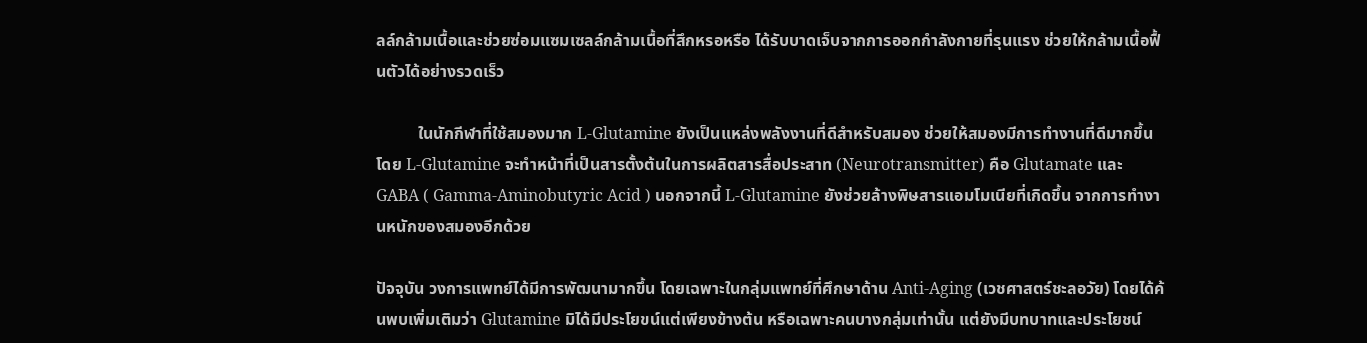ลล์กล้ามเนื้อและช่วยซ่อมแซมเซลล์กล้ามเนื้อที่สึกหรอหรือ ได้รับบาดเจ็บจากการออกกำลังกายที่รุนแรง ช่วยให้กล้ามเนื้อฟื้นตัวได้อย่างรวดเร็ว

          ในนักกีฬาที่ใช้สมองมาก L-Glutamine ยังเป็นแหล่งพลังงานที่ดีสำหรับสมอง ช่วยให้สมองมีการทำงานที่ดีมากขึ้น โดย L-Glutamine จะทำหน้าที่เป็นสารตั้งต้นในการผลิตสารสื่อประสาท (Neurotransmitter) คือ Glutamate และ GABA ( Gamma-Aminobutyric Acid ) นอกจากนี้ L-Glutamine ยังช่วยล้างพิษสารแอมโมเนียที่เกิดขึ้น จากการทำงานหนักของสมองอีกด้วย

ปัจจุบัน วงการแพทย์ได้มีการพัฒนามากขึ้น โดยเฉพาะในกลุ่มแพทย์ที่ศึกษาด้าน Anti-Aging (เวชศาสตร์ชะลอวัย) โดยได้ค้นพบเพิ่มเติมว่า Glutamine มิได้มีประโยขน์แต่เพียงข้างต้น หรือเฉพาะคนบางกลุ่มเท่านั้น แต่ยังมีบทบาทและประโยชน์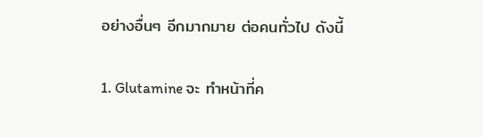อย่างอื่นๆ อีกมากมาย ต่อคนทั่วไป ดังนี้

1. Glutamine จะ ทำหน้าที่ค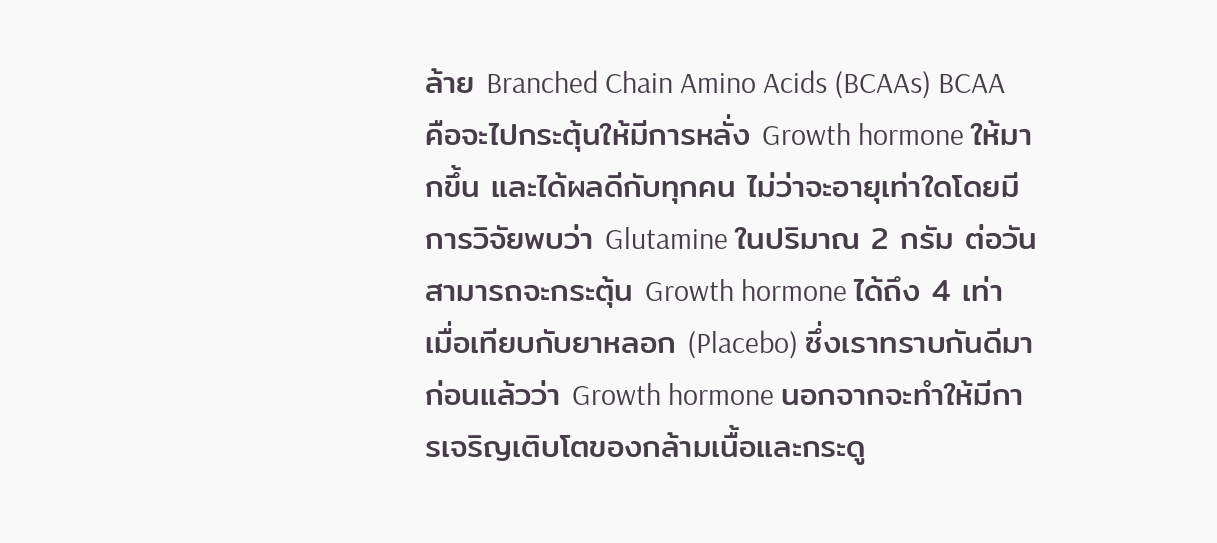ล้าย Branched Chain Amino Acids (BCAAs) BCAA คือจะไปกระตุ้นให้มีการหลั่ง Growth hormone ให้มากขึ้น และได้ผลดีกับทุกคน ไม่ว่าจะอายุเท่าใดโดยมีการวิจัยพบว่า Glutamine ในปริมาณ 2 กรัม ต่อวัน สามารถจะกระตุ้น Growth hormone ได้ถึง 4 เท่า เมื่อเทียบกับยาหลอก (Placebo) ซึ่งเราทราบกันดีมาก่อนแล้วว่า Growth hormone นอกจากจะทำให้มีการเจริญเติบโตของกล้ามเนื้อและกระดู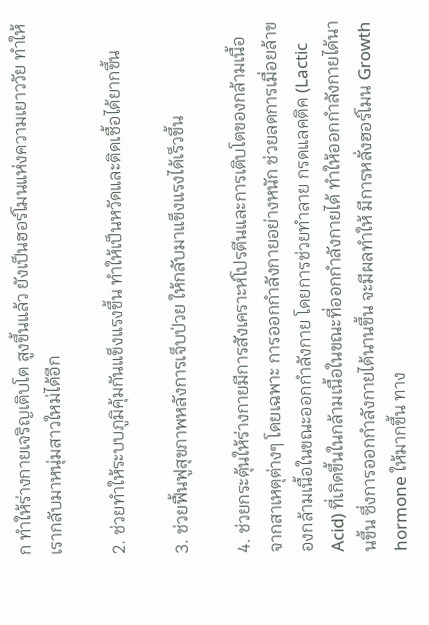ก ทำให้ร่างกายเจริญเติบโต สูงขึ้นแล้ว ยังเป็นฮอร์โมนแห่งความเยาววัย ทำให้เรากลับมาหนุ่มสาวใหม่ได้อีก

2. ช่วยทำให้ระบบภูมิคุ้มกันแข็งแรงขึ้น ทำให้เป็นหวัดและติดเชื้อได้ยากขึ้น

3. ช่วยฟื้นฟูสุขภาพหลังการเจ็บป่วย ให้กลับมาแข็งแรงได้เร็วขึ้น

4. ช่วยกระตุ้นให้ร่างกายมีการสังเคราะห์โปรตีนและการเติบโตของกล้ามเนื้อ จากสาเหตุต่างๆ โดยเฉพาะ การออกกำลังกายอย่างหนัก ช่วยลดการเมื่อยล้าของกล้ามเนื้อในขณะออกกำลังกาย โดยการช่วยทำลาย กรดแลคติค (Lactic Acid) ที่เกิดขึ้นในกล้ามเนื้อในขณะที่ออกกำลังกายได้ ทำให้ออกกำลังกายได้นานขึ้น ซึ่งการออกกำลังกายได้นานขึ้น จะมีผลทำให้ มีการหลั่งฮอร์โมน Growth hormone ให้มากขึ้น ทาง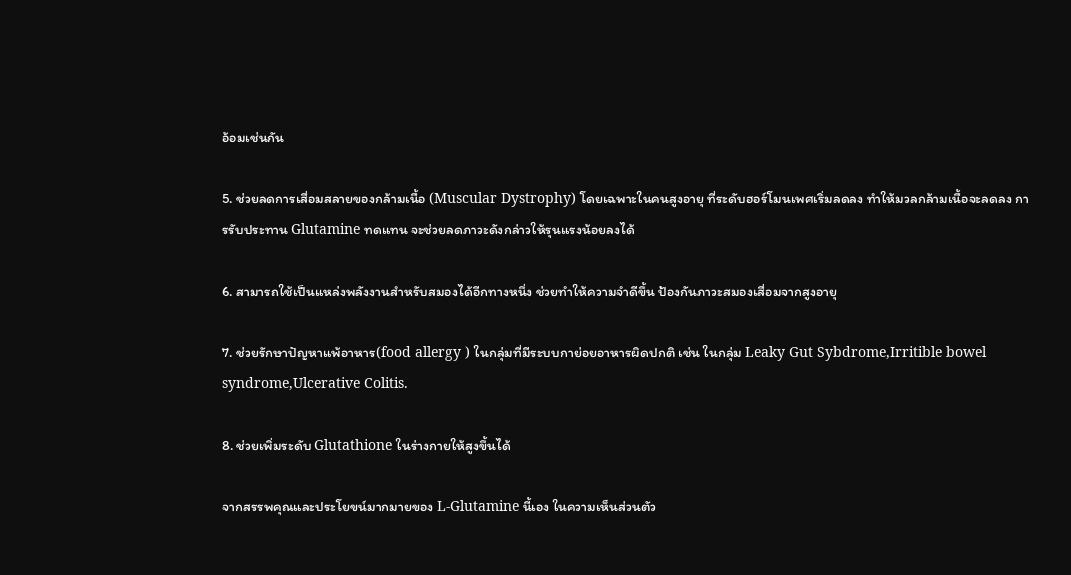อ้อมเช่นกัน

5. ช่วยลดการเสื่อมสลายของกล้ามเนื้อ (Muscular Dystrophy) โดยเฉพาะในคนสูงอายุ ที่ระดับฮอร์โมนเพศเริ่มลดลง ทำให้มวลกล้ามเนื้อจะลดลง การรับประทาน Glutamine ทดแทน จะช่วยลดภาวะดังกล่าวให้รุนแรงน้อยลงได้

6. สามารถใช้เป็นแหล่งพลังงานสำหรับสมองได้อีกทางหนึ่ง ช่วยทำให้ความจำดีขึ้น ป้องกันภาวะสมองเสื่อมจากสูงอายุ

7. ช่วยรักษาปัญหาแพ้อาหาร(food allergy ) ในกลุ่มที่มีระบบกาย่อยอาหารผิดปกติ เช่น ในกลุ่ม Leaky Gut Sybdrome,Irritible bowel syndrome,Ulcerative Colitis.

8. ช่วยเพิ่มระดับ Glutathione ในร่างกายให้สูงขึ้นได้

จากสรรพคุณและประโยขน์มากมายของ L-Glutamine นี้เอง ในความเห็นส่วนตัว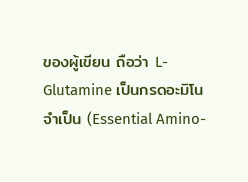ของผู้เขียน ถือว่า L-Glutamine เป็นกรดอะมิโนจำเป็น (Essential Amino-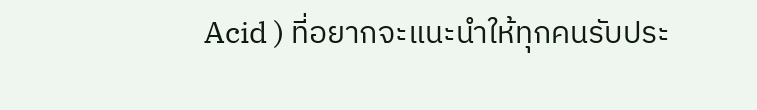Acid ) ที่อยากจะแนะนำให้ทุกคนรับประ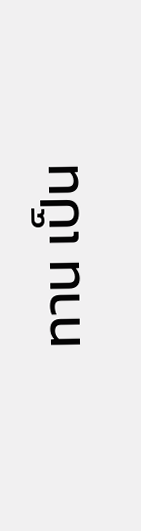ทาน เป็น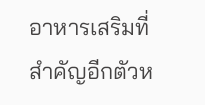อาหารเสริมที่สำคัญอีกตัวห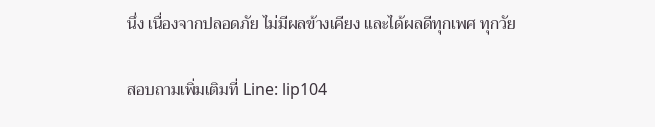นึ่ง เนื่องจากปลอดภัย ไม่มีผลข้างเคียง และได้ผลดีทุกเพศ ทุกวัย

สอบถามเพิ่มเติมที่ Line: lip104